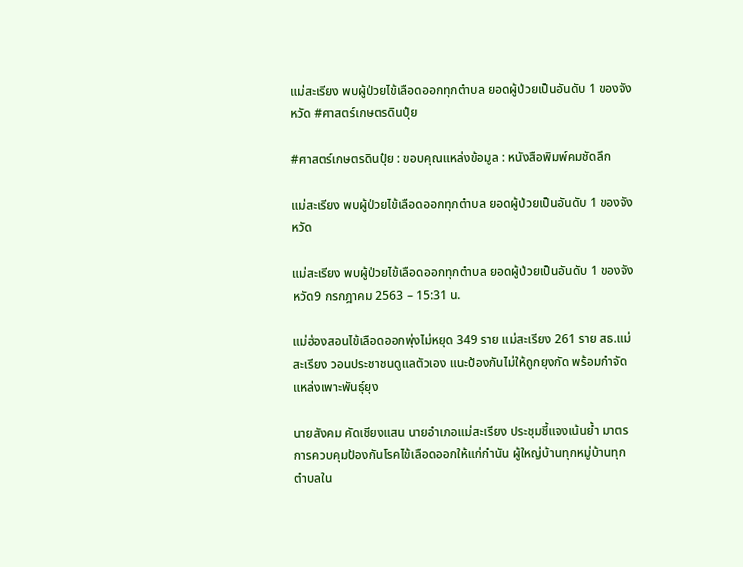แม่สะเรียง พบผู้ป่วยไข้เลือดออกทุกตำบล ยอดผู้ป่วยเป็นอันดับ 1 ของจังหวัด #ศาสตร์เกษตรดินปุ๋ย

#ศาสตร์เกษตรดินปุ๋ย : ขอบคุณแหล่งข้อมูล : หนังสือพิมพ์คมชัดลึก

แม่สะเรียง พบผู้ป่วยไข้เลือดออกทุกตำบล ยอดผู้ป่วยเป็นอันดับ 1 ของจังหวัด

แม่สะเรียง พบผู้ป่วยไข้เลือดออกทุกตำบล ยอดผู้ป่วยเป็นอันดับ 1 ของจังหวัด9 กรกฎาคม 2563 – 15:31 น.

แม่ฮ่องสอนไข้เลือดออกพุ่งไม่หยุด 349 ราย แม่สะเรียง 261 ราย สธ.แม่สะเรียง วอนประชาชนดูแลตัวเอง แนะป้องกันไม่ให้ถูกยุงกัด พร้อมกำจัดแหล่งเพาะพันธุ์ยุง

นายสังคม คัดเชียงแสน นายอำเภอแม่สะเรียง ประชุมชี้แจงเน้นย้ำ มาตรการควบคุมป้องกันโรคไข้เลือดออกให้แก่กำนัน ผู้ใหญ่บ้านทุกหมู่บ้านทุกตำบลใน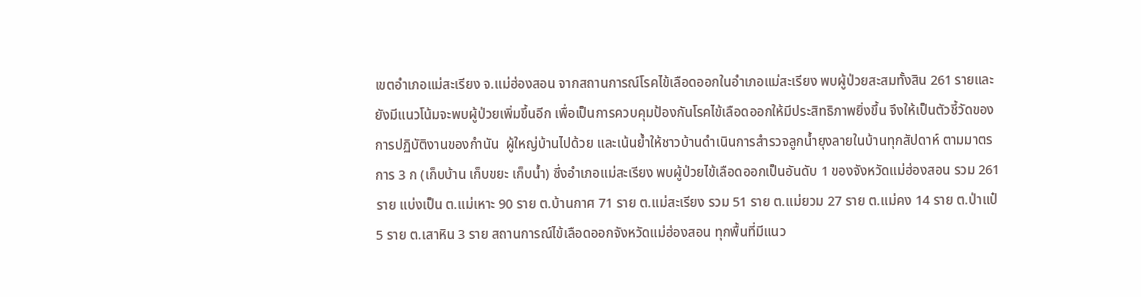เขตอำเภอแม่สะเรียง จ.แม่ฮ่องสอน จากสถานการณ์โรคไข้เลือดออกในอำเภอแม่สะเรียง พบผู้ป่วยสะสมทั้งสิน 261 รายและยังมีแนวโน้มจะพบผู้ป่วยเพิ่มขึ้นอีก เพื่อเป็นการควบคุมป้องกันโรคไข้เลือดออกให้มีประสิทธิภาพยิ่งขึ้น จึงให้เป็นตัวชี้วัดของการปฏิบัติงานของกำนัน  ผู้ใหญ่บ้านไปด้วย และเน้นย้ำให้ชาวบ้านดำเนินการสำรวจลูกน้ำยุงลายในบ้านทุกสัปดาห์ ตามมาตรการ 3 ก (เก็บบ้าน เก็บขยะ เก็บน้ำ) ซึ่งอำเภอแม่สะเรียง พบผู้ป่วยไข้เลือดออกเป็นอันดับ 1 ของจังหวัดแม่ฮ่องสอน รวม 261 ราย แบ่งเป็น ต.แม่เหาะ 90 ราย ต.บ้านกาศ 71 ราย ต.แม่สะเรียง รวม 51 ราย ต.แม่ยวม 27 ราย ต.แม่คง 14 ราย ต.ป่าแป๋ 5 ราย ต.เสาหิน 3 ราย สถานการณ์ไข้เลือดออกจังหวัดแม่ฮ่องสอน ทุกพื้นที่มีแนว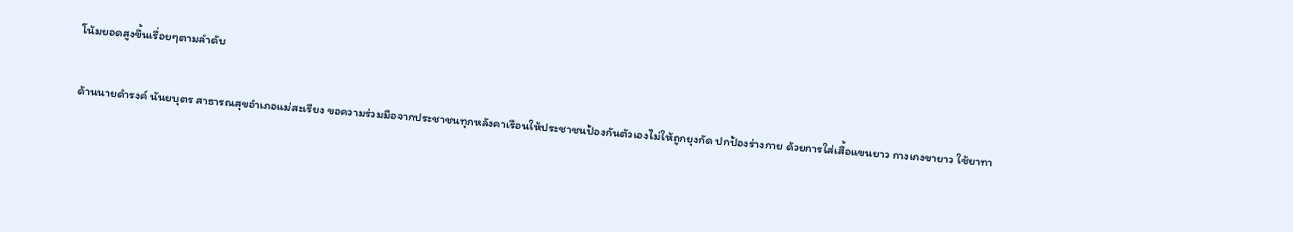โน้มยอดสูงขึ้นเรื่อยๆตามลำดับ

ด้านนายดำรงค์ นันยบุตร สาธารณสุขอำเภอแม่สะเรียง ขอความร่วมมือจากประชาชนทุกหลังคาเรือนให้ประชาชนป้องกันตัวเองไม่ให้ถูกยุงกัด ปกป้องร่างกาย ด้วยการใส่เสื้อแขนยาว กางเกงขายาว ใช้ยาทา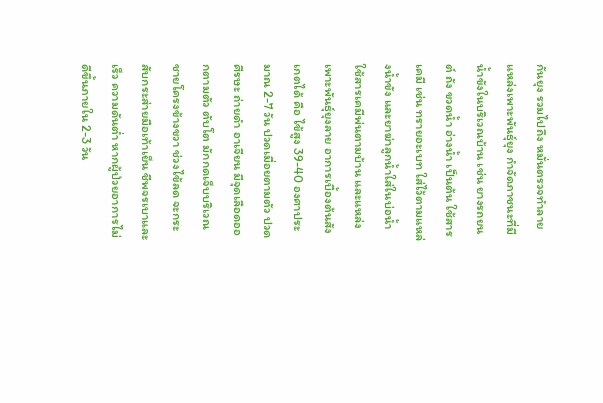กันยุง รวมไปถึง หมั่นตรวจทำลายแหล่งเพาะพันธุ์ยุง กำจัดภาชนะที่มีน้ำขังในบริเวณบ้าน เช่น ยางรถยนต์ ถัง ขวดน้ำ อ่างน้ำ เป็นต้น ใช้สารเคมี เช่น ทรายอะเบท ใส่ไว้ตามแหล่งน้ำขัง และยาฆ่าลูกน้ำใส่ในบ่อน้ำ ใช้สารเคมีพ่นตามบ้าน และแหล่งเพาะพันธุ์ยุงลาย อาการเบื้องต้นสังเกตได้ คือ ไข้สูง 39-40 องศาประมาณ 2-7 วัน ปวดเมื่อยตามตัว ปวดศีรษะ ถ่ายดำ อาเจียน มีจุดเลือดออกตามตัว ตับโต มักกดเจ็บบริเวณชายโครงข้างขวา ช่วงไข้ลด จะกระสับกระส่ายมือเท้าเย็น ชีพจรเบาและเร็ว ความดันต่ำ หากผู้ป่วยอาการไม่ดีขึ้นภายใน 2-3 วัน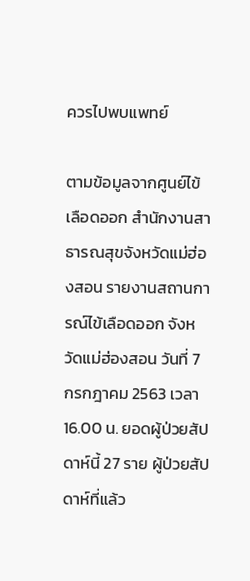ควรไปพบแพทย์

ตามข้อมูลจากศูนย์ไข้เลือดออก สำนักงานสาธารณสุขจังหวัดแม่ฮ่องสอน รายงานสถานการณ์ไข้เลือดออก จังหวัดแม่ฮ่องสอน วันที่ 7 กรกฎาคม 2563 เวลา 16.00 น. ยอดผู้ป่วยสัปดาห์นี้ 27 ราย ผู้ป่วยสัปดาห์ที่แล้ว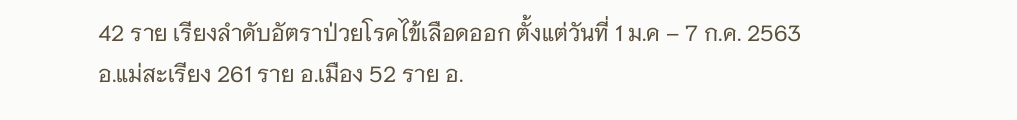42 ราย เรียงลำดับอัตราป่วยโรคไข้เลือดออก ตั้งแต่วันที่ 1 ม.ค – 7 ก.ค. 2563 อ.แม่สะเรียง 261 ราย อ.เมือง 52 ราย อ.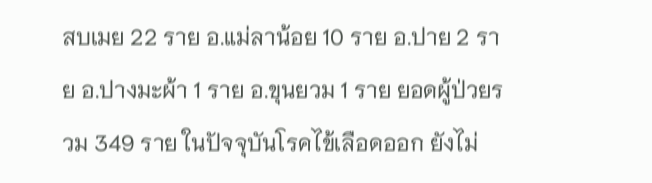สบเมย 22 ราย อ.แม่ลาน้อย 10 ราย อ.ปาย 2 ราย อ.ปางมะผ้า 1 ราย อ.ขุนยวม 1 ราย ยอดผู้ป่วยรวม 349 ราย ในปัจจุบันโรคไข้เลือดออก ยังไม่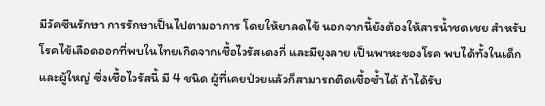มีวัคซีนรักษา การรักษาเป็นไปตามอาการ โดยให้ยาลดไข้ นอกจากนี้ยังต้องให้สารน้ำชดเชย สำหรับโรคไข้เลือดออกที่พบในไทยเกิดจากเชื้อไวรัสเดงกี่ และมียุงลาย เป็นพาหะของโรค พบได้ทั้งในเด็กและผู้ใหญ่ ซึ่งเชื้อไวรัสนี้ มี 4 ชนิด ผู้ที่เคยป่วยแล้วก็สามารถติดเชื้อซ้ำได้ ถ้าได้รับ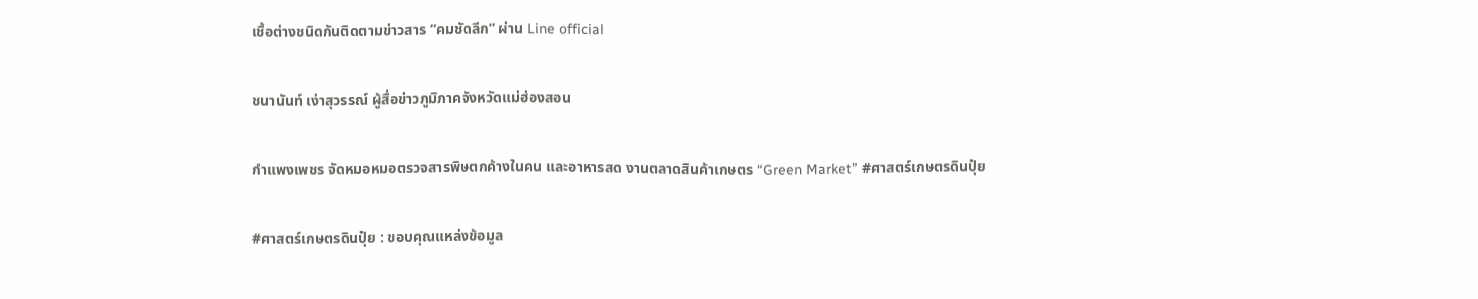เชื้อต่างชนิดกันติดตามข่าวสาร “คมชัดลีก” ผ่าน Line official

ชนานันท์ เง่าสุวรรณ์ ผู้สื่อข่าวภูมิภาคจังหวัดแม่ฮ่องสอน

กำแพงเพชร จัดหมอหมอตรวจสารพิษตกค้างในคน และอาหารสด งานตลาดสินค้าเกษตร “Green Market” #ศาสตร์เกษตรดินปุ๋ย

#ศาสตร์เกษตรดินปุ๋ย : ขอบคุณแหล่งข้อมูล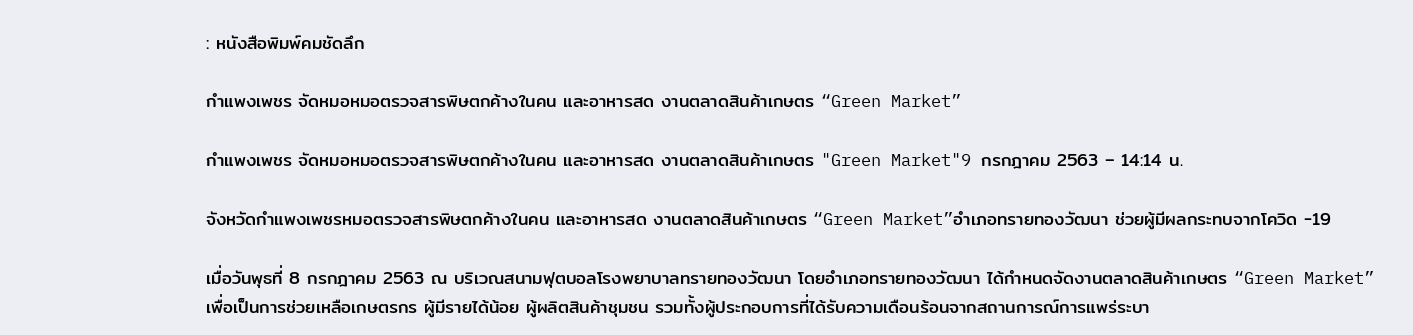: หนังสือพิมพ์คมชัดลึก

กำแพงเพชร จัดหมอหมอตรวจสารพิษตกค้างในคน และอาหารสด งานตลาดสินค้าเกษตร “Green Market”

กำแพงเพชร จัดหมอหมอตรวจสารพิษตกค้างในคน และอาหารสด งานตลาดสินค้าเกษตร "Green Market"9 กรกฎาคม 2563 – 14:14 น.

จังหวัดกำแพงเพชรหมอตรวจสารพิษตกค้างในคน และอาหารสด งานตลาดสินค้าเกษตร “Green Market”อำเภอทรายทองวัฒนา ช่วยผู้มีผลกระทบจากโควิด -19

เมื่อวันพุธที่ 8 กรกฎาคม 2563 ณ บริเวณสนามฟุตบอลโรงพยาบาลทรายทองวัฒนา โดยอำเภอทรายทองวัฒนา ได้กำหนดจัดงานตลาดสินค้าเกษตร “Green Market” เพื่อเป็นการช่วยเหลือเกษตรกร ผู้มีรายได้น้อย ผู้ผลิตสินค้าชุมชน รวมทั้งผู้ประกอบการที่ได้รับความเดือนร้อนจากสถานการณ์การแพร่ระบา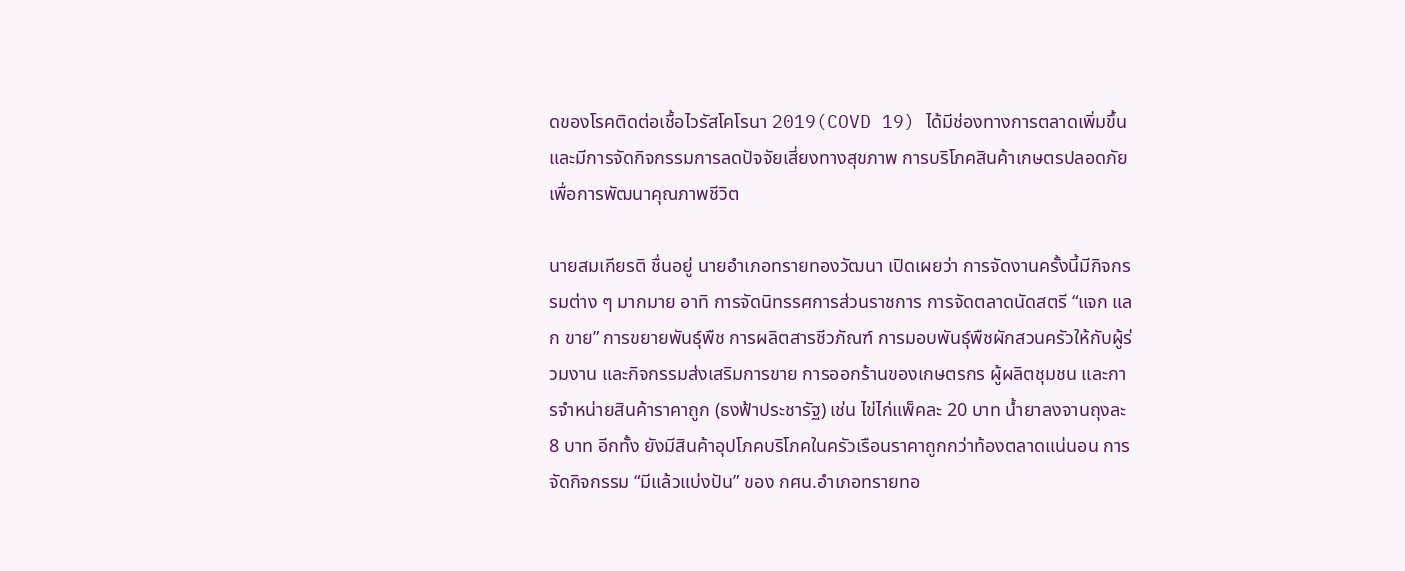ดของโรคติดต่อเชื้อไวรัสโคโรนา 2019(COVD 19) ได้มีช่องทางการตลาดเพิ่มขึ้นและมีการจัดกิจกรรมการลดปัจจัยเสี่ยงทางสุขภาพ การบริโภคสินค้าเกษตรปลอดภัยเพื่อการพัฒนาคุณภาพชีวิต

นายสมเกียรติ ชื่นอยู่ นายอำเภอทรายทองวัฒนา เปิดเผยว่า การจัดงานครั้งนี้มีกิจกรรมต่าง ๆ มากมาย อาทิ การจัดนิทรรศการส่วนราชการ การจัดตลาดนัดสตรี “แจก แลก ขาย” การขยายพันธุ์พืช การผลิตสารชีวภัณฑ์ การมอบพันธุ์พืชผักสวนครัวให้กับผู้ร่วมงาน และกิจกรรมส่งเสริมการขาย การออกร้านของเกษตรกร ผู้ผลิตชุมชน และการจำหน่ายสินค้าราคาถูก (ธงฟ้าประชารัฐ) เช่น ไข่ไก่แพ็คละ 20 บาท น้ำยาลงจานถุงละ 8 บาท อีกทั้ง ยังมีสินค้าอุปโภคบริโภคในครัวเรือนราคาถูกกว่าท้องตลาดแน่นอน การจัดกิจกรรม “มีแล้วแบ่งปัน” ของ กศน.อำเภอทรายทอ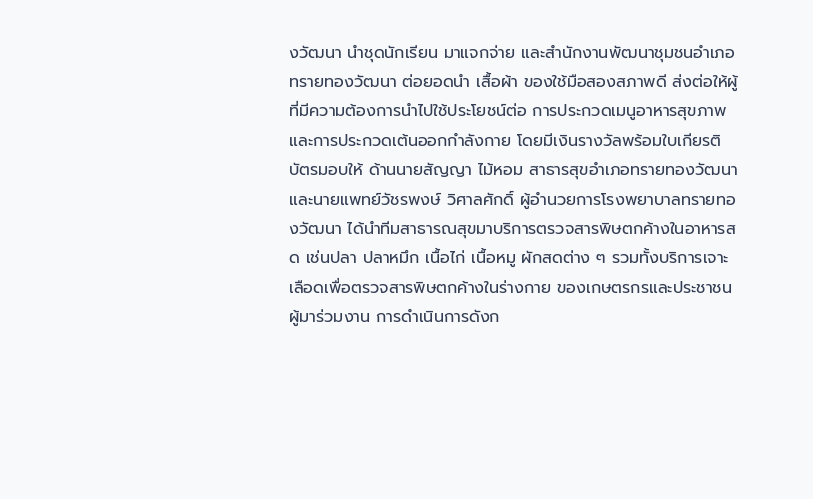งวัฒนา นำชุดนักเรียน มาแจกจ่าย และสำนักงานพัฒนาชุมชนอำเภอทรายทองวัฒนา ต่อยอดนำ เสื้อผ้า ของใช้มือสองสภาพดี ส่งต่อให้ผู้ที่มีความต้องการนำไปใช้ประโยชน์ต่อ การประกวดเมนูอาหารสุขภาพ และการประกวดเต้นออกกำลังกาย โดยมีเงินรางวัลพร้อมใบเกียรติบัตรมอบให้ ด้านนายสัญญา ไม้หอม สาธารสุขอำเภอทรายทองวัฒนา และนายแพทย์วัชรพงษ์ วิศาลศักดิ์ ผู้อำนวยการโรงพยาบาลทรายทองวัฒนา ได้นำทีมสาธารณสุขมาบริการตรวจสารพิษตกค้างในอาหารสด เช่นปลา ปลาหมึก เนื้อไก่ เนื้อหมู ผักสดต่าง ๆ รวมทั้งบริการเจาะเลือดเพื่อตรวจสารพิษตกค้างในร่างกาย ของเกษตรกรและประชาชนผู้มาร่วมงาน การดำเนินการดังก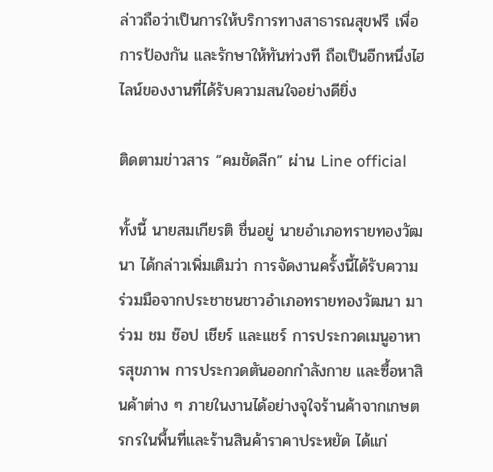ล่าวถือว่าเป็นการให้บริการทางสาธารณสุขฟรี เพื่อการป้องกัน และรักษาให้ทันท่วงที ถือเป็นอีกหนึ่งไฮไลน์ของงานที่ได้รับความสนใจอย่างดียิ่ง

ติดตามข่าวสาร “คมชัดลีก” ผ่าน Line official

ทั้งนี้ นายสมเกียรติ ชื่นอยู่ นายอำเภอทรายทองวัฒนา ได้กล่าวเพิ่มเติมว่า การจัดงานครั้งนี้ได้รับความร่วมมือจากประชาชนชาวอำเภอทรายทองวัฒนา มาร่วม ชม ช๊อป เชียร์ และแชร์ การประกวดเมนูอาหารสุขภาพ การประกวดตันออกกำลังกาย และซื้อหาสินค้าต่าง ๆ ภายในงานได้อย่างจุใจร้านค้าจากเกษตรกรในพื้นที่และร้านสินค้าราคาประหยัด ได้แก่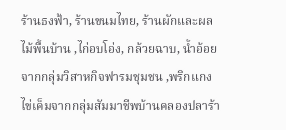ร้านธงฟ้า, ร้านขนมไทย, ร้านผักและผลไม้พื้นบ้าน ,ไก่อบโอ่ง, กล้วยฉาบ, น้ำอ้อยจากกลุ่มวิสาหกิจฟารมชุมชน ,พริกแกง ไข่เค็มจากกลุ่มสัมมาชีพบ้านคลองปลาร้า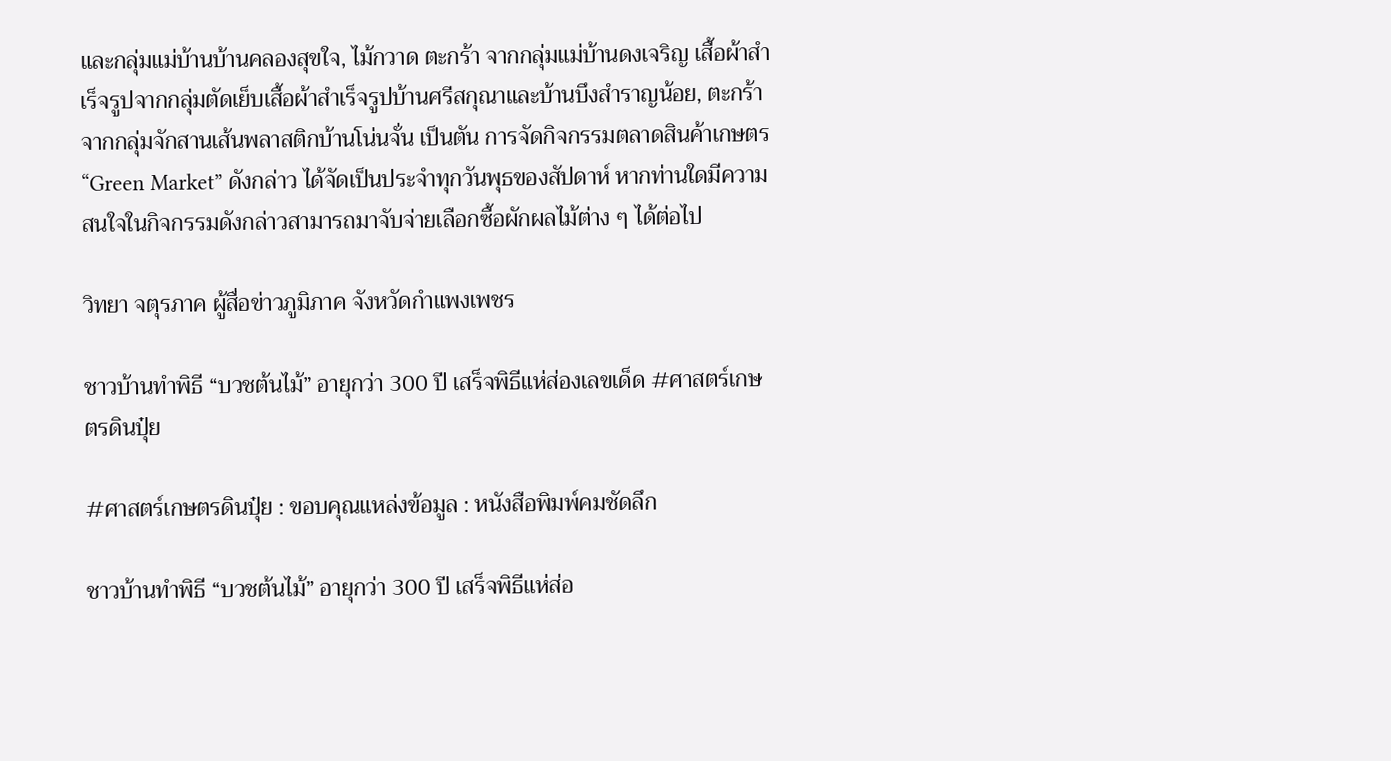และกลุ่มแม่บ้านบ้านคลองสุขใจ, ไม้กวาด ตะกร้า จากกลุ่มแม่บ้านดงเจริญ เสื้อผ้าสำเร็จรูปจากกลุ่มตัดเย็บเสื้อผ้าสำเร็จรูปบ้านศรีสกุณาและบ้านบึงสำราญน้อย, ตะกร้าจากกลุ่มจักสานเส้นพลาสติกบ้านโน่นจั่น เป็นตัน การจัดกิจกรรมตลาดสินค้าเกษตร “Green Market” ดังกล่าว ได้จัดเป็นประจำทุกวันพุธของสัปดาห์ หากท่านใดมีความสนใจในกิจกรรมดังกล่าวสามารถมาจับจ่ายเลือกซื้อผักผลไม้ต่าง ๆ ได้ต่อไป

วิทยา จตุรภาค ผู้สื่อข่าวภูมิภาค จังหวัดกำแพงเพชร

ชาวบ้านทำพิธี “บวชต้นไม้” อายุกว่า 300 ปี เสร็จพิธีแห่ส่องเลขเด็ด #ศาสตร์เกษตรดินปุ๋ย

#ศาสตร์เกษตรดินปุ๋ย : ขอบคุณแหล่งข้อมูล : หนังสือพิมพ์คมชัดลึก

ชาวบ้านทำพิธี “บวชต้นไม้” อายุกว่า 300 ปี เสร็จพิธีแห่ส่อ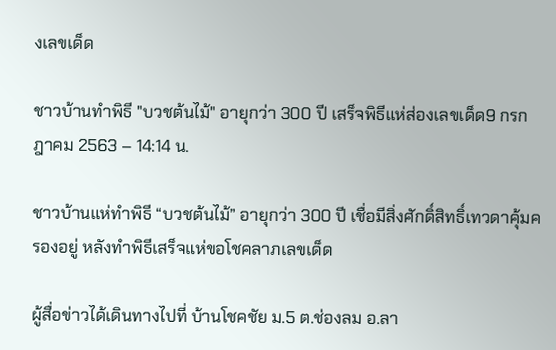งเลขเด็ด

ชาวบ้านทำพิธี "บวชต้นไม้" อายุกว่า 300 ปี เสร็จพิธีแห่ส่องเลขเด็ด9 กรกฎาคม 2563 – 14:14 น.

ชาวบ้านแห่ทำพิธี “บวชต้นไม้” อายุกว่า 300 ปี เชื่อมีสิ่งศักดิ์สิทธิ์เทวดาคุ้มครองอยู่ หลังทำพิธีเสร็จแห่ขอโชคลาภเลขเด็ด

ผู้สื่อข่าวได้เดินทางไปที่ บ้านโชคชัย ม.5 ต.ช่องลม อ.ลา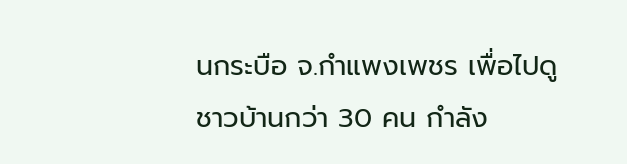นกระบือ จ.กำแพงเพชร เพื่อไปดูชาวบ้านกว่า 30 คน กำลัง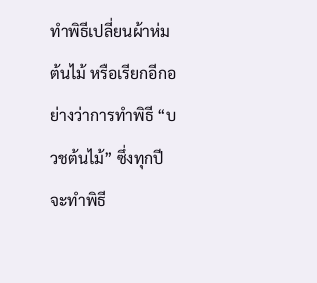ทำพิธีเปลี่ยนผ้าห่มต้นไม้ หรือเรียกอีกอย่างว่าการทำพิธี “บวชต้นไม้” ซึ่งทุกปีจะทำพิธี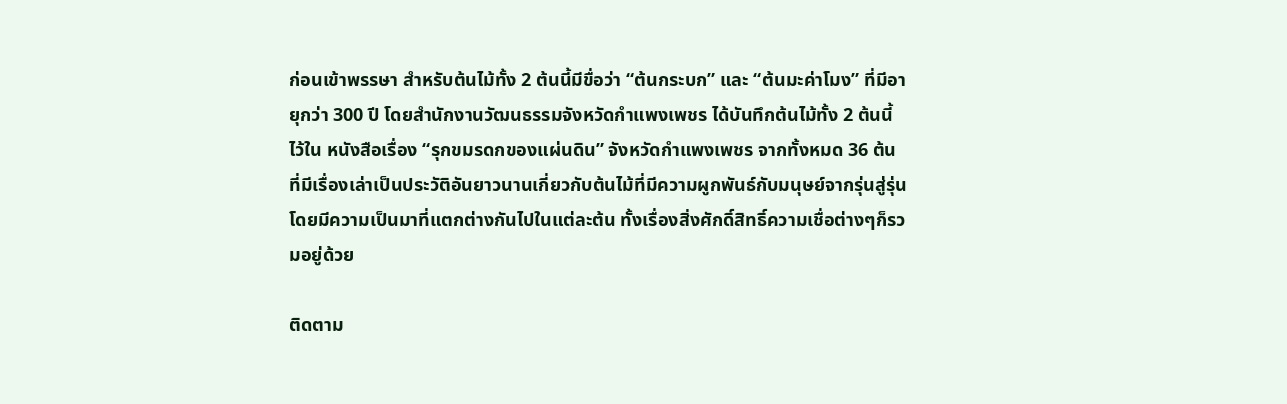ก่อนเข้าพรรษา สำหรับต้นไม้ทั้ง 2 ต้นนี้มีขื่อว่า “ต้นกระบก” และ “ต้นมะค่าโมง” ที่มีอายุกว่า 300 ปี โดยสำนักงานวัฒนธรรมจังหวัดกำแพงเพชร ได้บันทึกต้นไม้ทั้ง 2 ต้นนี้ไว้ใน หนังสือเรื่อง “รุกขมรดกของแผ่นดิน” จังหวัดกำแพงเพชร จากทั้งหมด 36 ต้น ที่มีเรื่องเล่าเป็นประวัติอันยาวนานเกี่ยวกับต้นไม้ที่มีความผูกพันธ์กับมนุษย์จากรุ่นสู่รุ่นโดยมีความเป็นมาที่แตกต่างกันไปในแต่ละต้น ทั้งเรื่องสิ่งศักดิ์สิทธิ์ความเชื่อต่างๆก็รวมอยู่ด้วย

ติดตาม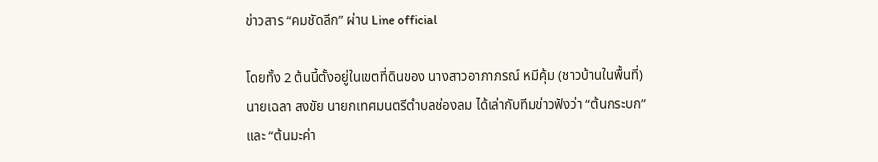ข่าวสาร “คมชัดลีก” ผ่าน Line official

โดยทั้ง 2 ต้นนี้ตั้งอยู่ในเขตที่ดินของ นางสาวอาภาภรณ์ หมีคุ้ม (ชาวบ้านในพื้นที่) นายเฉลา สงขัย นายกเทศมนตรีตำบลช่องลม ได้เล่ากับทีมข่าวฟังว่า “ต้นกระบก” และ “ต้นมะค่า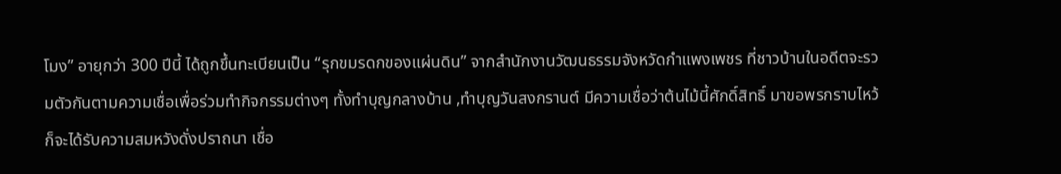โมง” อายุกว่า 300 ปีนี้ ได้ถูกขึ้นทะเบียนเป็น “รุกขมรดกของแผ่นดิน” จากสำนักงานวัฒนธรรมจังหวัดกำแพงเพชร ที่ชาวบ้านในอดีตจะรวมตัวกันตามความเชื่อเพื่อร่วมทำกิจกรรมต่างๆ ทั้งทำบุญกลางบ้าน ,ทำบุญวันสงกรานต์ มีความเชื่อว่าต้นไม้นี้ศักดิ์สิทธิ์ มาขอพรกราบไหว้ก็จะได้รับความสมหวังดั่งปราถนา เชื่อ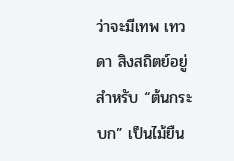ว่าจะมีเทพ เทวดา สิงสถิตย์อยู่ สำหรับ “ต้นกระบก” เป็นไม้ยืน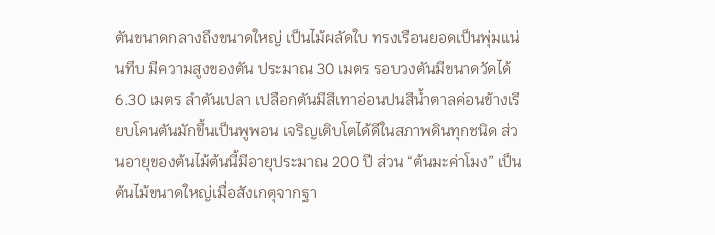ตันขนาดกลางถึงขนาดใหญ่ เป็นไม้ผลัดใบ ทรงเรือนยอดเป็นพุ่มแน่นทึบ มีความสูงของตัน ประมาณ 30 เมตร รอบวงตันมีขนาดวัดได้ 6.30 เมตร ลำตันเปลา เปลือกตันมีสีเทาอ่อนปนสีน้ำตาลค่อนข้างเรียบโคนตันมักขึ้นเป็นพูพอน เจริญเติบโตได้ดีในสภาพดินทุกชนิด ส่วนอายุของต้นไม้ต้นนี้มีอายุประมาณ 200 ปี ส่วน “ต้นมะค่าโมง” เป็นต้นไม้ขนาดใหญ่เมื่อสังเกตุจากฐา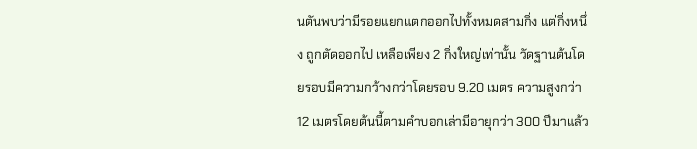นตันพบว่ามีรอยแยกแตกออกไปทั้งหมดสามกิ่ง แต่กิ่งหนึ่ง ถูกตัดออกไป เหลือเพียง 2 กิ่งใหญ่เท่านั้น วัดฐานต้นโดยรอบมีความกว้างกว่าโดยรอบ 9.20 เมตร ความสูงกว่า 12 เมตรโดยต้นนี้ตามคำบอกเล่ามีอายุกว่า 300 ปีมาแล้ว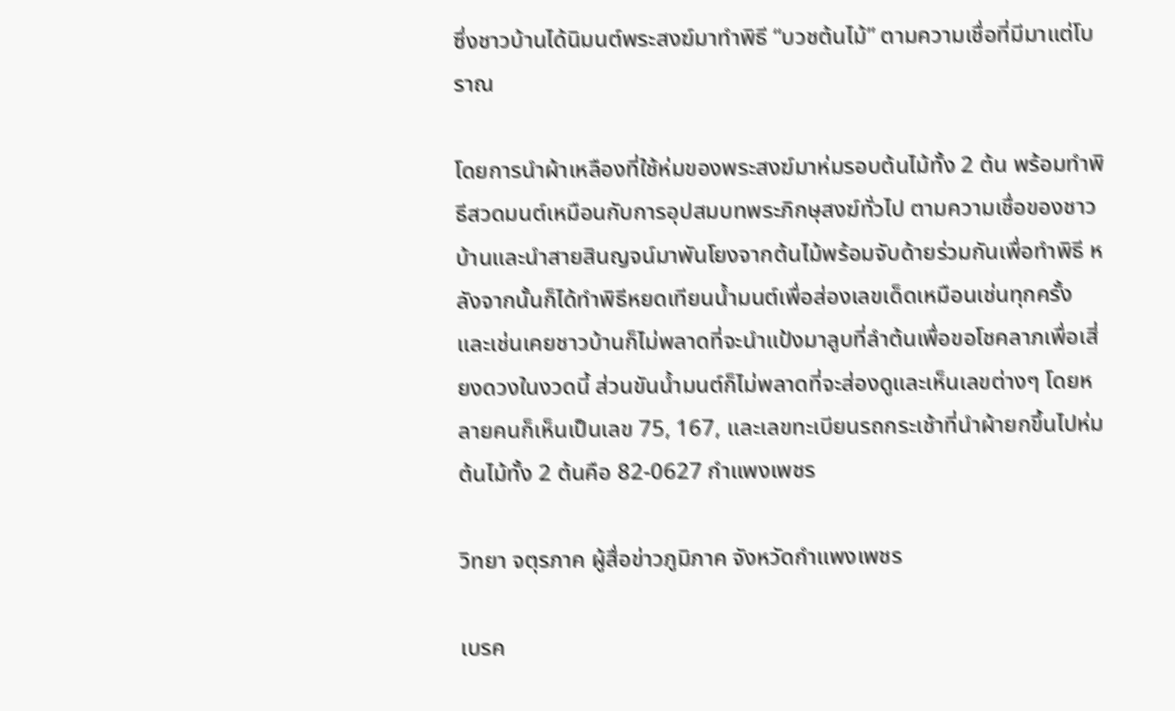ซึ่งชาวบ้านได้นิมนต์พระสงฆ์มาทำพิธี “บวชต้นไม้” ตามความเชื่อที่มีมาแต่โบราณ

โดยการนำผ้าเหลืองที่ใช้ห่มของพระสงฆ์มาห่มรอบต้นไม้ทั้ง 2 ต้น พร้อมทำพิธีสวดมนต์เหมือนกับการอุปสมบทพระภิกษุสงฆ์ทั่วไป ตามความเชื่อของชาวบ้านและนำสายสินญจน์มาพันโยงจากต้นไม้พร้อมจับด้ายร่วมกันเพื่อทำพิธี หลังจากนั้นก็ได้ทำพิธีหยดเทียนน้ำมนต์เพื่อส่องเลขเด็ดเหมือนเช่นทุกครั้ง และเช่นเคยชาวบ้านก็ไม่พลาดที่จะนำแป้งมาลูบที่ลำต้นเพื่อขอโชคลาภเพื่อเสี่ยงดวงในงวดนี้ ส่วนขันน้ำมนต์ก็ไม่พลาดที่จะส่องดูและเห็นเลขต่างๆ โดยหลายคนก็เห็นเป็นเลข 75, 167, และเลขทะเบียนรถกระเช้าที่นำผ้ายกขึ้นไปห่มต้นไม้ทั้ง 2 ต้นคือ 82-0627 กำแพงเพชร

วิทยา จตุรภาค ผู้สื่อข่าวภูมิภาค จังหวัดกำแพงเพชร

เบรค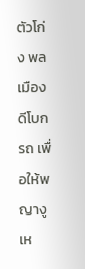ตัวโก่ง พลเมืองดีโบกรถ เพื่อให้พญางูเห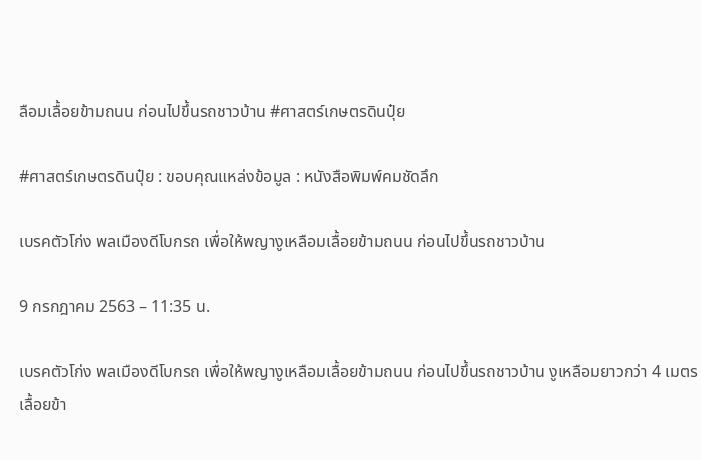ลือมเลื้อยข้ามถนน ก่อนไปขึ้นรถชาวบ้าน #ศาสตร์เกษตรดินปุ๋ย

#ศาสตร์เกษตรดินปุ๋ย : ขอบคุณแหล่งข้อมูล : หนังสือพิมพ์คมชัดลึก

เบรคตัวโก่ง พลเมืองดีโบกรถ เพื่อให้พญางูเหลือมเลื้อยข้ามถนน ก่อนไปขึ้นรถชาวบ้าน

9 กรกฎาคม 2563 – 11:35 น.

เบรคตัวโก่ง พลเมืองดีโบกรถ เพื่อให้พญางูเหลือมเลื้อยข้ามถนน ก่อนไปขึ้นรถชาวบ้าน งูเหลือมยาวกว่า 4 เมตรเลื้อยข้า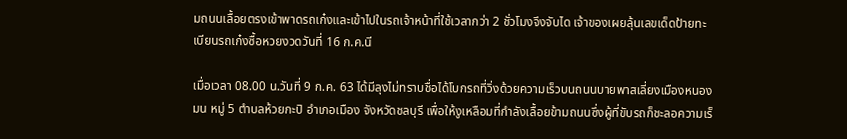มถนนเลื้อยตรงเข้าพาดรถเก๋งและเข้าไปในรถเจ้าหน้าที่ใช้เวลากว่า 2 ชั่วโมงจึงจับได เจ้าของเผยลุ้นเลขเด็ดป้ายทะเบียนรถเก๋งซื้อหวยงวดวันที่ 16 ก.ค.นี

เมื่อเวลา 08.00 น.วันที่ 9 ก.ค. 63 ได้มีลุงไม่ทราบชื่อได้โบกรถที่วิ่งด้วยความเร็วบนถนนบายพาสเลี่ยงเมืองหนองมน หมู่ 5 ตำบลห้วยกะปิ อำเภอเมือง จังหวัดชลบุรี เพื่อให้งูเหลือมที่กำลังเลื้อยข้ามถนนซึ่งผู้ที่ขับรถก็ชะลอความเร็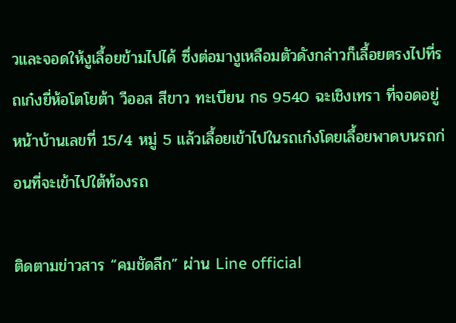วและจอดให้งูเลื้อยข้ามไปได้ ซึ่งต่อมางูเหลือมตัวดังกล่าวก็เลื้อยตรงไปที่รถเก๋งยี่ห้อโตโยต้า วีออส สีขาว ทะเบียน กธ 9540 ฉะเชิงเทรา ที่จอดอยู่หน้าบ้านเลขที่ 15/4 หมู่ 5 แล้วเลื้อยเข้าไปในรถเก๋งโดยเลื้อยพาดบนรถก่อนที่จะเข้าไปใต้ท้องรถ

ติดตามข่าวสาร “คมชัดลีก” ผ่าน Line official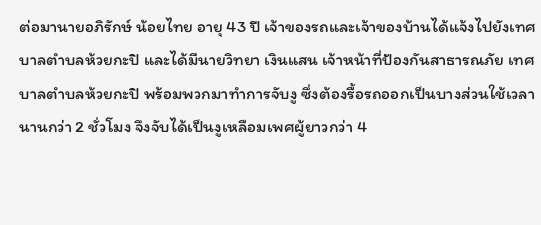ต่อมานายอภิรักษ์ น้อยไทย อายุ 43 ปี เจ้าของรถและเจ้าของบ้านได้แจ้งไปยังเทศบาลตำบลห้วยกะปิ และได้มีนายวิทยา เงินแสน เจ้าหน้าที่ป้องกันสาธารณภัย เทศบาลตำบลห้วยกะปิ พร้อมพวกมาทำการจับงู ซึ่งต้องรื้อรถออกเป็นบางส่วนใช้เวลานานกว่า 2 ชั่วโมง จึงจับได้เป็นงูเหลือมเพศผู้ยาวกว่า 4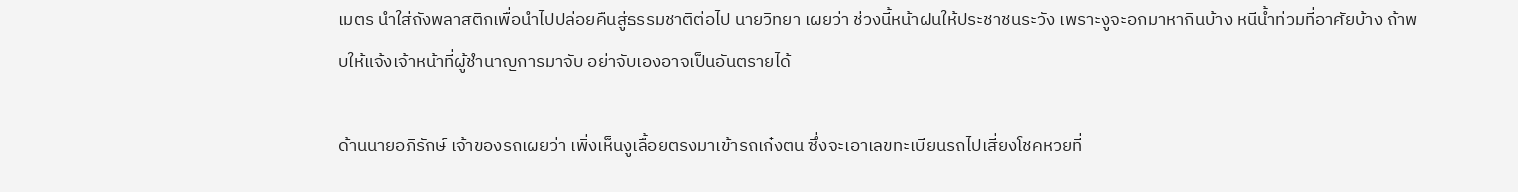เมตร นำใส่ถังพลาสติกเพื่อนำไปปล่อยคืนสู่ธรรมชาติต่อไป นายวิทยา เผยว่า ช่วงนี้หน้าฝนให้ประชาชนระวัง เพราะงูจะอกมาหากินบ้าง หนีน้ำท่วมที่อาศัยบ้าง ถ้าพบให้แจ้งเจ้าหน้าที่ผู้ชำนาญการมาจับ อย่าจับเองอาจเป็นอันตรายได้

ด้านนายอภิรักษ์ เจ้าของรถเผยว่า เพิ่งเห็นงูเลื้อยตรงมาเข้ารถเก๋งตน ซึ่งจะเอาเลขทะเบียนรถไปเสี่ยงโชคหวยที่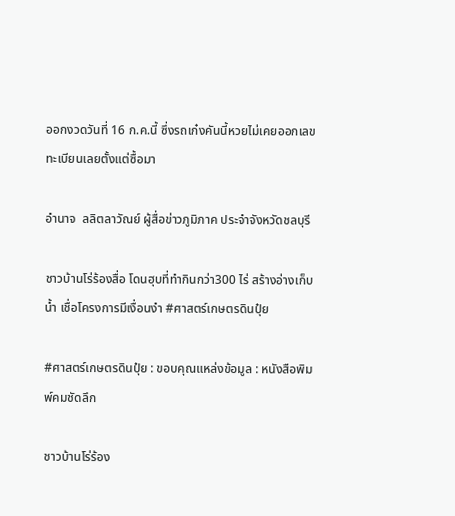ออกงวดวันที่ 16 ก.ค.นี้ ซึ่งรถเก๋งคันนี้หวยไม่เคยออกเลขทะเบียนเลยตั้งแต่ซื้อมา

อำนาจ  ลลิตลาวัณย์ ผู้สื่อข่าวภูมิภาค ประจำจังหวัดชลบุรี

ชาวบ้านโร่ร้องสื่อ โดนฮุบที่ทำกินกว่า300 ไร่ สร้างอ่างเก็บน้ำ เชื่อโครงการมีเงื่อนงำ #ศาสตร์เกษตรดินปุ๋ย

#ศาสตร์เกษตรดินปุ๋ย : ขอบคุณแหล่งข้อมูล : หนังสือพิมพ์คมชัดลึก

ชาวบ้านโร่ร้อง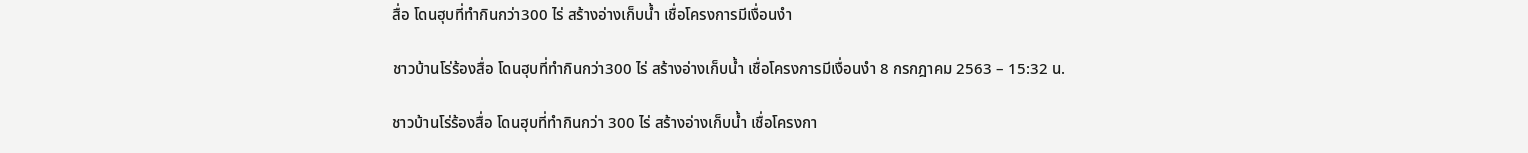สื่อ โดนฮุบที่ทำกินกว่า300 ไร่ สร้างอ่างเก็บน้ำ เชื่อโครงการมีเงื่อนงำ

ชาวบ้านโร่ร้องสื่อ โดนฮุบที่ทำกินกว่า300 ไร่ สร้างอ่างเก็บน้ำ เชื่อโครงการมีเงื่อนงำ 8 กรกฎาคม 2563 – 15:32 น.

ชาวบ้านโร่ร้องสื่อ โดนฮุบที่ทำกินกว่า 300 ไร่ สร้างอ่างเก็บน้ำ เชื่อโครงกา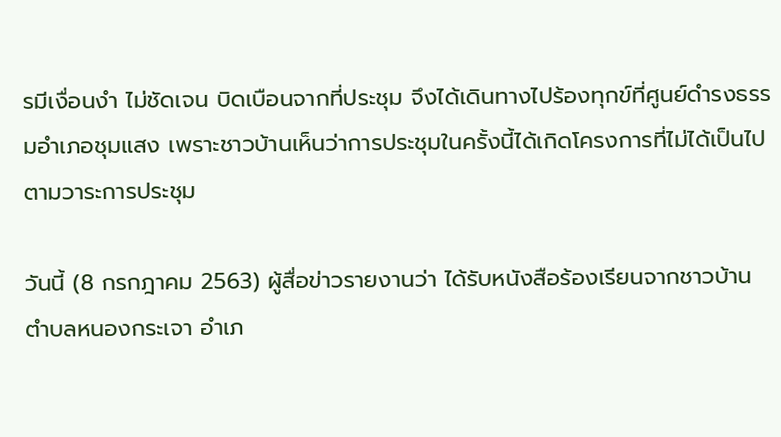รมีเงื่อนงำ ไม่ชัดเจน บิดเบือนจากที่ประชุม จึงได้เดินทางไปร้องทุกข์ที่ศูนย์ดำรงธรรมอำเภอชุมแสง เพราะชาวบ้านเห็นว่าการประชุมในครั้งนี้ได้เกิดโครงการที่ไม่ได้เป็นไปตามวาระการประชุม

วันนี้ (8 กรกฎาคม 2563) ผู้สื่อข่าวรายงานว่า ได้รับหนังสือร้องเรียนจากชาวบ้านตำบลหนองกระเจา อำเภ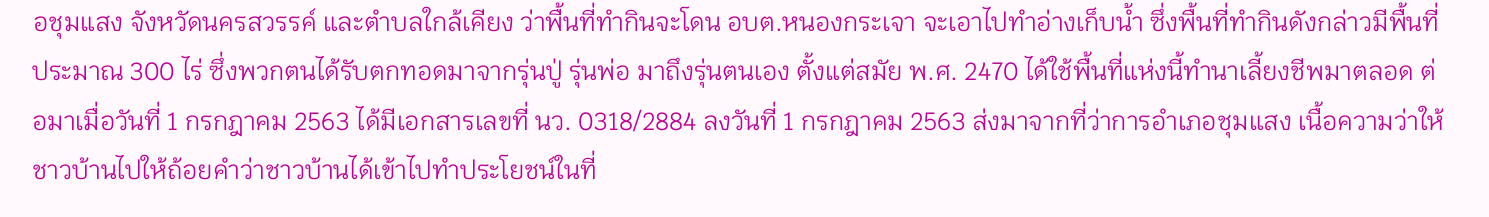อชุมแสง จังหวัดนครสวรรค์ และตำบลใกล้เคียง ว่าพื้นที่ทำกินจะโดน อบต.หนองกระเจา จะเอาไปทำอ่างเก็บน้ำ ซึ่งพื้นที่ทำกินดังกล่าวมีพื้นที่ประมาณ 300 ไร่ ซึ่งพวกตนได้รับตกทอดมาจากรุ่นปู่ รุ่นพ่อ มาถึงรุ่นตนเอง ตั้งแต่สมัย พ.ศ. 2470 ได้ใช้พื้นที่แห่งนี้ทำนาเลี้ยงชีพมาตลอด ต่อมาเมื่อวันที่ 1 กรกฎาคม 2563 ได้มีเอกสารเลขที่ นว. 0318/2884 ลงวันที่ 1 กรกฎาคม 2563 ส่งมาจากที่ว่าการอำเภอชุมแสง เนื้อความว่าให้ชาวบ้านไปให้ถ้อยคำว่าชาวบ้านได้เข้าไปทำประโยชน์ในที่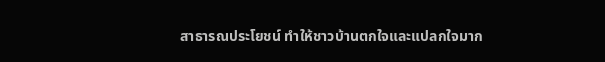สาธารณประโยชน์ ทำให้ชาวบ้านตกใจและแปลกใจมาก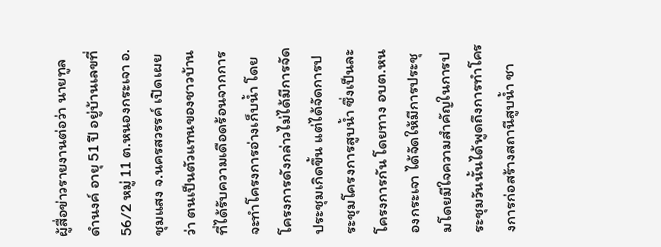ผู้สื่อข่าวรายงานต่อว่า นายทูล ดำนงค์ อายุ 51 ปี อยู่บ้านเลขที่ 56/2 หมู่ 11 ต.หนองกระเจา อ.ชุมแสง จ.นครสวรรค์ เปิดเผยว่า ตนเป็นตัวแทนของชาวบ้านที่ได้รับความเดือดร้อนจากการจะทำโครงการอ่างเก็บน้ำ โดยโครงการดังกล่าวไม่ได้มีการจัดประชุมเกิดขึ้น แต่ได้จัดการประชุมโครงการสูบน้ำ ซึ่งเป็นละโครงการกัน โดยทาง อบต.หนองกระเจา ได้จัดให้มีการประชุมโดยมีใจความสำคัญในการประชุมวันนั้นได้พูดถึงการทำโครงการก่อสร้างสถานีสูบน้ำ ชา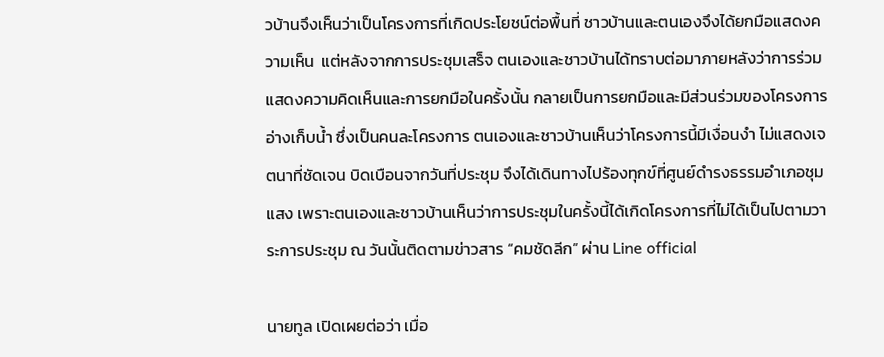วบ้านจึงเห็นว่าเป็นโครงการที่เกิดประโยชน์ต่อพื้นที่ ชาวบ้านและตนเองจึงได้ยกมือแสดงความเห็น  แต่หลังจากการประชุมเสร็จ ตนเองและชาวบ้านได้ทราบต่อมาภายหลังว่าการร่วมแสดงความคิดเห็นและการยกมือในครั้งนั้น กลายเป็นการยกมือและมีส่วนร่วมของโครงการอ่างเก็บน้ำ ซึ่งเป็นคนละโครงการ ตนเองและชาวบ้านเห็นว่าโครงการนี้มีเงื่อนงำ ไม่แสดงเจตนาที่ชัดเจน บิดเบือนจากวันที่ประชุม จึงได้เดินทางไปร้องทุกข์ที่ศูนย์ดำรงธรรมอำเภอชุมแสง เพราะตนเองและชาวบ้านเห็นว่าการประชุมในครั้งนี้ได้เกิดโครงการที่ไม่ได้เป็นไปตามวาระการประชุม ณ วันนั้นติดตามข่าวสาร “คมชัดลีก” ผ่าน Line official

นายทูล เปิดเผยต่อว่า เมื่อ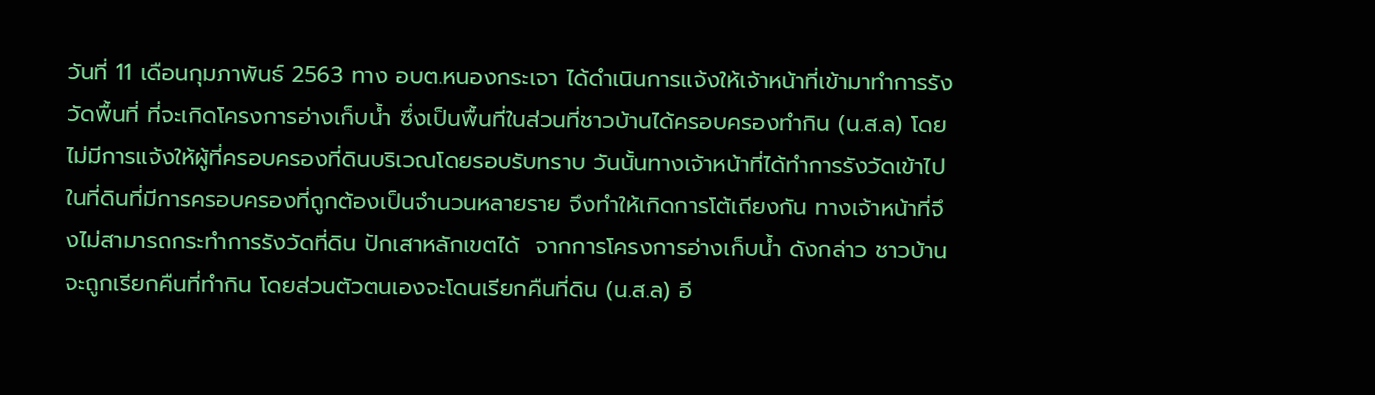วันที่ 11 เดือนกุมภาพันธ์ 2563 ทาง อบต.หนองกระเจา ได้ดำเนินการแจ้งให้เจ้าหน้าที่เข้ามาทำการรังวัดพื้นที่ ที่จะเกิดโครงการอ่างเก็บน้ำ ซึ่งเป็นพื้นที่ในส่วนที่ชาวบ้านได้ครอบครองทำกิน (น.ส.ล) โดยไม่มีการแจ้งให้ผู้ที่ครอบครองที่ดินบริเวณโดยรอบรับทราบ วันนั้นทางเจ้าหน้าที่ได้ทำการรังวัดเข้าไปในที่ดินที่มีการครอบครองที่ถูกต้องเป็นจำนวนหลายราย จึงทำให้เกิดการโต้เถียงกัน ทางเจ้าหน้าที่จึงไม่สามารถกระทำการรังวัดที่ดิน ปักเสาหลักเขตได้  จากการโครงการอ่างเก็บน้ำ ดังกล่าว ชาวบ้านจะถูกเรียกคืนที่ทำกิน โดยส่วนตัวตนเองจะโดนเรียกคืนที่ดิน (น.ส.ล) อี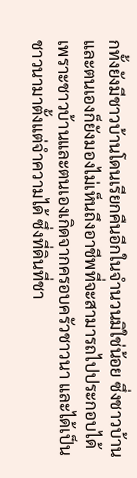กทั้งยังมีชาวบ้านโดนเรียกคืนอีกในจำนวนมิใช่น้อย ซึ่งชาวบ้านและตนเองก็ยังมองไม่เห็นถึงอาชีพที่จะสามารถไปประกอบได้ เพราะชาวบ้านและตนเองเกิดจากครอบครัวชาวนา และได้เป็นชาวนามาตั้งแต่จำความได้ ซึ่งที่ดินที่ชา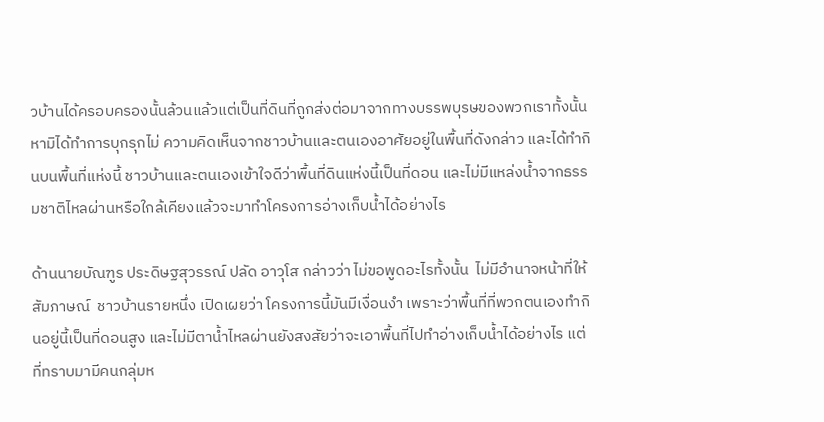วบ้านได้ครอบครองนั้นล้วนแล้วแต่เป็นที่ดินที่ถูกส่งต่อมาจากทางบรรพบุรษของพวกเราทั้งนั้น หามิได้ทำการบุกรุกไม่ ความคิดเห็นจากชาวบ้านและตนเองอาศัยอยู่ในพื้นที่ดังกล่าว และได้ทำกินบนพื้นที่แห่งนี้ ชาวบ้านและตนเองเข้าใจดีว่าพื้นที่ดินแห่งนี้เป็นที่ดอน และไม่มีแหล่งน้ำจากธรรมชาติไหลผ่านหรือใกล้เคียงแล้วจะมาทำโครงการอ่างเก็บน้ำได้อย่างไร

ด้านนายบัณฑูร ประดิษฐสุวรรณ์ ปลัด อาวุโส กล่าวว่า ไม่ขอพูดอะไรทั้งนั้น  ไม่มีอำนาจหน้าที่ให้สัมภาษณ์  ชาวบ้านรายหนึ่ง เปิดเผยว่า โครงการนี้มันมีเงื่อนงำ เพราะว่าพื้นที่ที่พวกตนเองทำกินอยู่นี้เป็นที่ดอนสูง และไม่มีตาน้ำไหลผ่านยังสงสัยว่าจะเอาพื้นที่ไปทำอ่างเก็บน้ำได้อย่างไร แต่ที่ทราบมามีคนกลุ่มห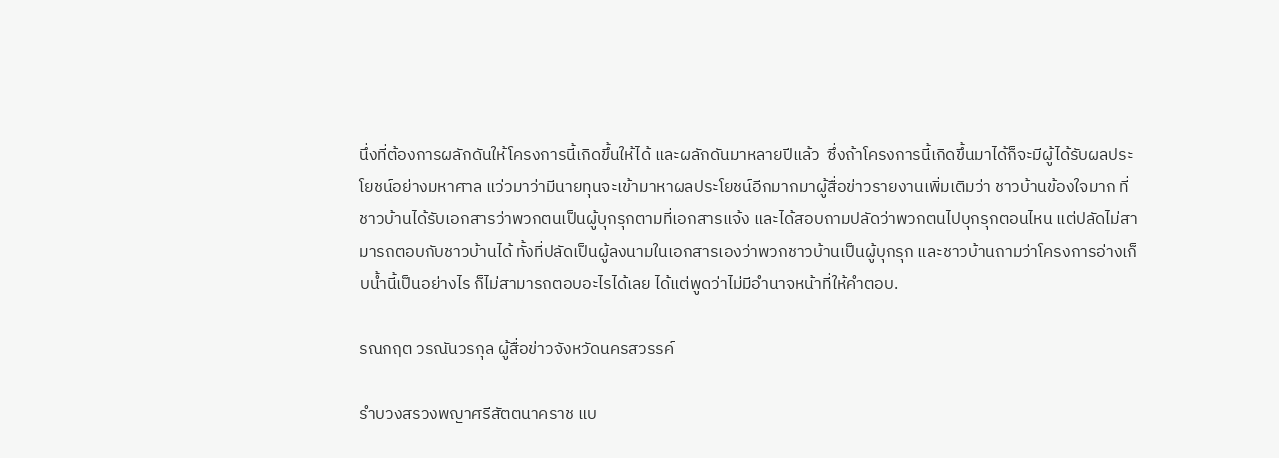นึ่งที่ต้องการผลักดันให้โครงการนี้เกิดขึ้นให้ได้ และผลักดันมาหลายปีแล้ว  ซึ่งถ้าโครงการนี้เกิดขึ้นมาได้ก็จะมีผู้ได้รับผลประโยชน์อย่างมหาศาล แว่วมาว่ามีนายทุนจะเข้ามาหาผลประโยชน์อีกมากมาผู้สื่อข่าวรายงานเพิ่มเติมว่า ชาวบ้านข้องใจมาก ที่ชาวบ้านได้รับเอกสารว่าพวกตนเป็นผู้บุกรุกตามที่เอกสารแจ้ง และได้สอบถามปลัดว่าพวกตนไปบุกรุกตอนไหน แต่ปลัดไม่สามารถตอบกับชาวบ้านได้ ทั้งที่ปลัดเป็นผู้ลงนามในเอกสารเองว่าพวกชาวบ้านเป็นผู้บุกรุก และชาวบ้านถามว่าโครงการอ่างเก็บน้ำนี้เป็นอย่างไร ก็ไม่สามารถตอบอะไรได้เลย ได้แต่พูดว่าไม่มีอำนาจหน้าที่ให้คำตอบ.

รณกฤต วรณันวรกุล ผู้สื่อข่าวจังหวัดนครสวรรค์

รำบวงสรวงพญาศรีสัตตนาคราช แบ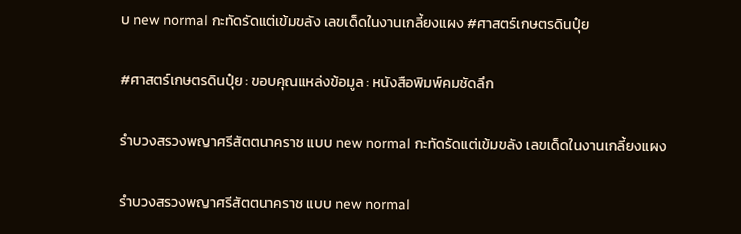บ new normal กะทัดรัดแต่เข้มขลัง เลขเด็ดในงานเกลี้ยงแผง #ศาสตร์เกษตรดินปุ๋ย

#ศาสตร์เกษตรดินปุ๋ย : ขอบคุณแหล่งข้อมูล : หนังสือพิมพ์คมชัดลึก

รำบวงสรวงพญาศรีสัตตนาคราช แบบ new normal กะทัดรัดแต่เข้มขลัง เลขเด็ดในงานเกลี้ยงแผง

รำบวงสรวงพญาศรีสัตตนาคราช แบบ new normal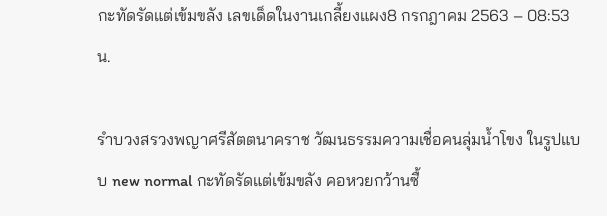กะทัดรัดแต่เข้มขลัง เลขเด็ดในงานเกลี้ยงแผง8 กรกฎาคม 2563 – 08:53 น.

รำบวงสรวงพญาศรีสัตตนาคราช วัฒนธรรมความเชื่อคนลุ่มน้ำโขง ในรูปแบบ new normal กะทัดรัดแต่เข้มขลัง คอหวยกว้านซื้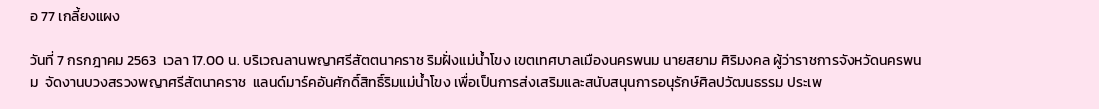อ 77 เกลี้ยงแผง

วันที่ 7 กรกฎาคม 2563  เวลา 17.00 น. บริเวณลานพญาศรีสัตตนาคราช ริมฝั่งแม่น้ำโขง เขตเทศบาลเมืองนครพนม นายสยาม ศิริมงคล ผู้ว่าราชการจังหวัดนครพนม  จัดงานบวงสรวงพญาศรีสัตนาคราช  แลนด์มาร์คอันศักดิ์สิทธิ์ริมแม่น้ำโขง เพื่อเป็นการส่งเสริมและสนับสนุนการอนุรักษ์ศิลปวัฒนธรรม ประเพ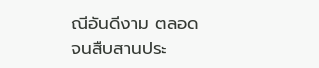ณีอันดีงาม ตลอดจนสืบสานประ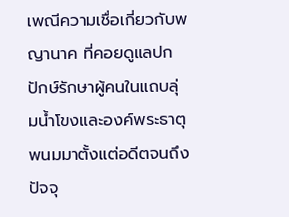เพณีความเชื่อเกี่ยวกับพญานาค ที่คอยดูแลปกปักษ์รักษาผู้คนในแถบลุ่มน้ำโขงและองค์พระธาตุพนมมาตั้งแต่อดีตจนถึงปัจจุ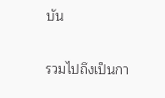บัน

รวมไปถึงเป็นกา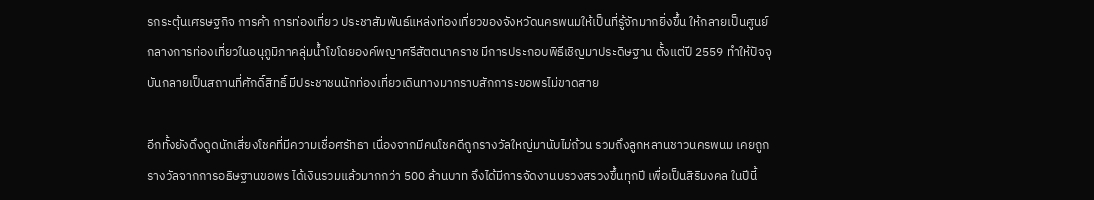รกระตุ้นเศรษฐกิจ การค้า การท่องเที่ยว ประชาสัมพันธ์แหล่งท่องเที่ยวของจังหวัดนครพนมให้เป็นที่รู้จักมากยิ่งขึ้น ให้กลายเป็นศูนย์กลางการท่องเที่ยวในอนุภูมิภาคลุ่มน้ำโขโดยองค์พญาศรีสัตตนาคราช มีการประกอบพิธีเชิญมาประดิษฐาน ตั้งแต่ปี 2559 ทำให้ปัจจุบันกลายเป็นสถานที่ศักดิ์สิทธิ์ มีประชาชนนักท่องเที่ยวเดินทางมากราบสักการะขอพรไม่ขาดสาย

อีกทั้งยังดึงดูดนักเสี่ยงโชคที่มีความเชื่อศรัทธา เนื่องจากมีคนโชคดีถูกรางวัลใหญ่มานับไม่ถ้วน รวมถึงลูกหลานชาวนครพนม เคยถูกรางวัลจากการอธิษฐานขอพร ได้เงินรวมแล้วมากกว่า 500 ล้านบาท จึงได้มีการจัดงานบรวงสรวงขึ้นทุกปี เพื่อเป็นสิริมงคล ในปีนี้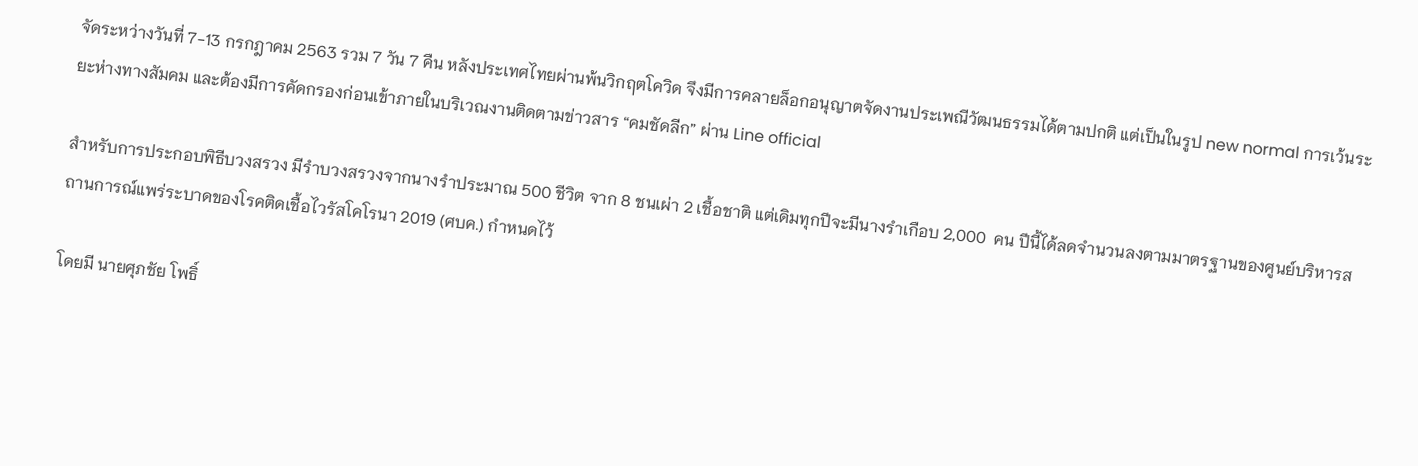จัดระหว่างวันที่ 7-13 กรกฎาคม 2563 รวม 7 วัน 7 คืน หลังประเทศไทยผ่านพ้นวิกฤตโควิด จึงมีการคลายล็อกอนุญาตจัดงานประเพณีวัฒนธรรมได้ตามปกติ แต่เป็นในรูป new normal การเว้นระยะห่างทางสัมคม และต้องมีการคัดกรองก่อนเข้าภายในบริเวณงานติดตามข่าวสาร “คมชัดลีก” ผ่าน Line official

สำหรับการประกอบพิธีบวงสรวง มีรำบวงสรวงจากนางรำประมาณ 500 ชีวิต จาก 8 ชนเผ่า 2 เชื้อชาติ แต่เดิมทุกปีจะมีนางรำเกือบ 2,000  คน ปีนี้ได้ลดจำนวนลงตามมาตรฐานของศูนย์บริหารสถานการณ์แพร่ระบาดของโรคติดเชื้อไวรัสโคโรนา 2019 (ศบค.) กำหนดไว้

โดยมี นายศุภชัย โพธิ์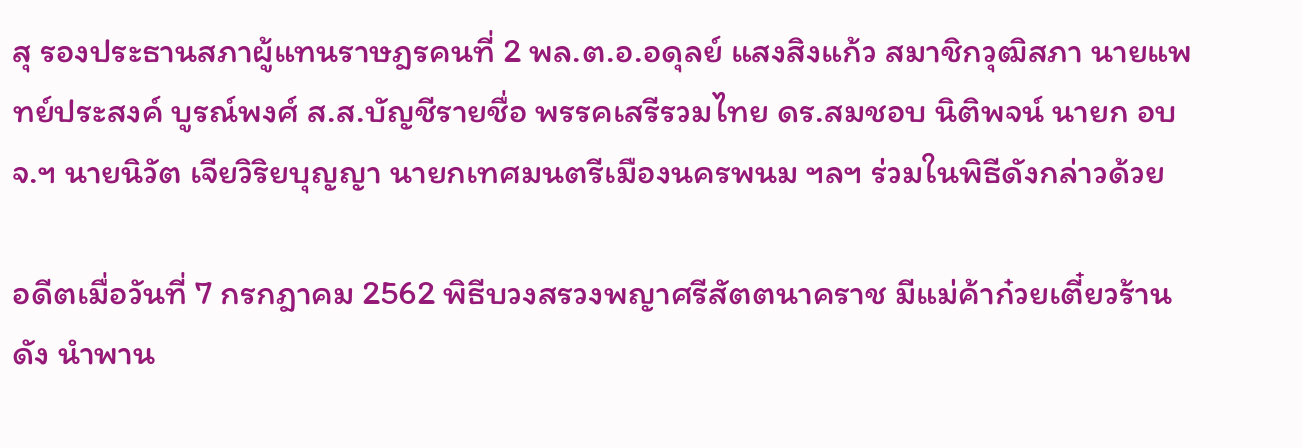สุ รองประธานสภาผู้แทนราษฎรคนที่ 2 พล.ต.อ.อดุลย์ แสงสิงแก้ว สมาชิกวุฒิสภา นายแพทย์ประสงค์ บูรณ์พงศ์ ส.ส.บัญชีรายชื่อ พรรคเสรีรวมไทย ดร.สมชอบ นิติพจน์ นายก อบจ.ฯ นายนิวัต เจียวิริยบุญญา นายกเทศมนตรีเมืองนครพนม ฯลฯ ร่วมในพิธีดังกล่าวด้วย

อดีตเมื่อวันที่ 7 กรกฎาคม 2562 พิธีบวงสรวงพญาศรีสัตตนาคราช มีแม่ค้าก๋วยเตี๋ยวร้านดัง นำพาน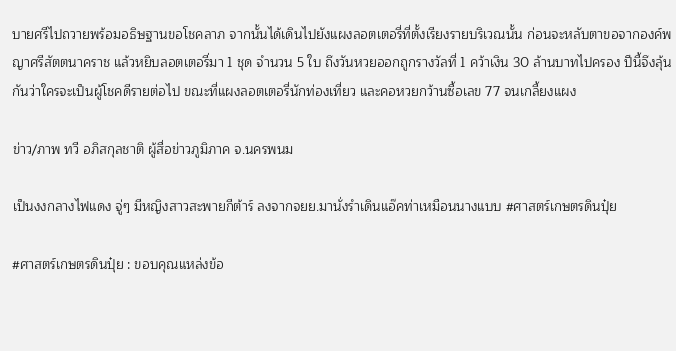บายศรีไปถวายพร้อมอธิษฐานขอโชคลาภ จากนั้นได้เดินไปยังแผงลอตเตอรี่ที่ตั้งเรียงรายบริเวณนั้น ก่อนจะหลับตาขอจากองค์พญาศรีสัตตนาคราช แล้วหยิบลอตเตอรี่มา 1 ชุด จำนวน 5 ใบ ถึงวันหวยออกถูกรางวัลที่ 1 คว้าเงิน 30 ล้านบาทไปครอง ปีนี้จึงลุ้นกันว่าใครจะเป็นผู้โชคดีรายต่อไป ขณะที่แผงลอตเตอรี่นักท่องเที่ยว และคอหวยกว้านซื้อเลข 77 จนเกลี้ยงแผง

ข่าว/ภาพ ทวี อภิสกุลชาติ ผู้สื่อข่าวภูมิภาค จ.นครพนม

เป็นงงกลางไฟแดง จู่ๆ มีหญิงสาวสะพายกีต้าร์ ลงจากจยย.มานั่งรำเดินแอ๊คท่าเหมือนนางแบบ #ศาสตร์เกษตรดินปุ๋ย

#ศาสตร์เกษตรดินปุ๋ย : ขอบคุณแหล่งข้อ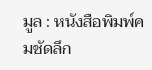มูล : หนังสือพิมพ์คมชัดลึก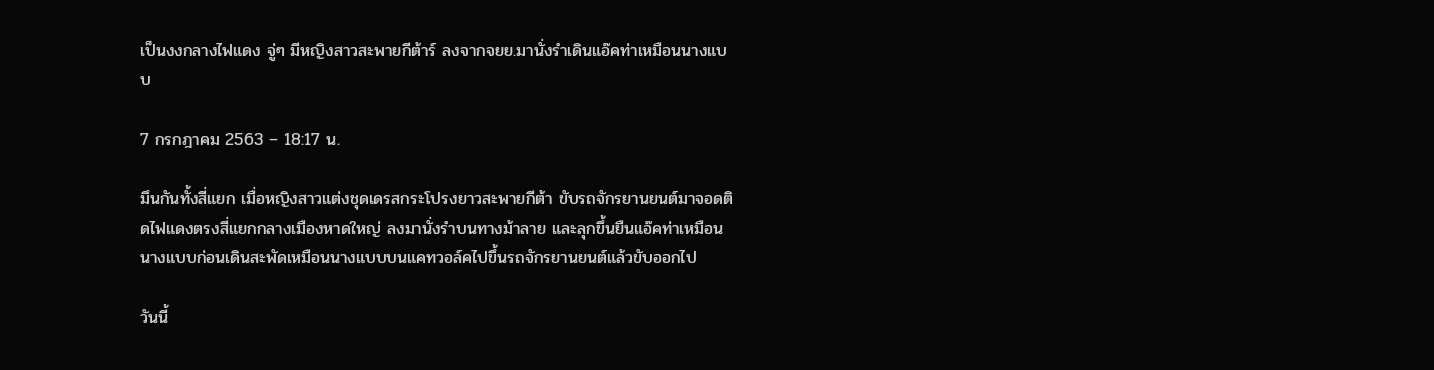เป็นงงกลางไฟแดง จู่ๆ มีหญิงสาวสะพายกีต้าร์ ลงจากจยย.มานั่งรำเดินแอ๊คท่าเหมือนนางแบบ

7 กรกฎาคม 2563 – 18:17 น.

มึนกันทั้งสี่แยก เมื่อหญิงสาวแต่งชุดเดรสกระโปรงยาวสะพายกีต้า ขับรถจักรยานยนต์มาจอดติดไฟแดงตรงสี่แยกกลางเมืองหาดใหญ่ ลงมานั่งรำบนทางม้าลาย และลุกขึ้นยืนแอ๊คท่าเหมือนนางแบบก่อนเดินสะพัดเหมือนนางแบบบนแคทวอล์คไปขึ้นรถจักรยานยนต์แล้วขับออกไป

วันนี้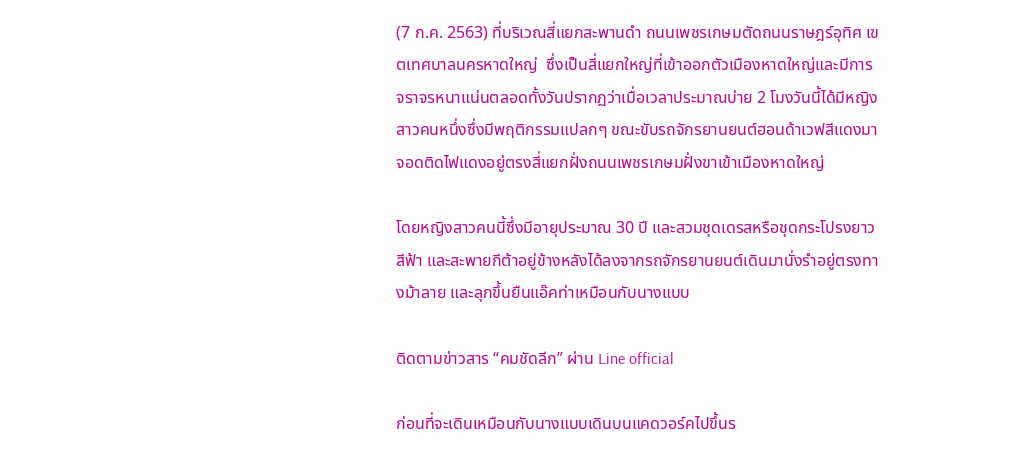(7 ก.ค. 2563) ที่บริเวณสี่แยกสะพานดำ ถนนเพชรเกษมตัดถนนราษฎร์อุทิศ เขตเทศบาลนครหาดใหญ่  ซึ่งเป็นสี่แยกใหญ่ที่เข้าออกตัวเมืองหาดใหญ่และมีการจราจรหนาแน่นตลอดทั้งวันปรากฏว่าเมื่อเวลาประมาณบ่าย 2 โมงวันนี้ได้มีหญิงสาวคนหนึ่งซึ่งมีพฤติกรรมแปลกๆ ขณะขับรถจักรยานยนต์ฮอนด้าเวฟสีแดงมาจอดติดไฟแดงอยู่ตรงสี่แยกฝั่งถนนเพชรเกษมฝั่งขาเข้าเมืองหาดใหญ่

โดยหญิงสาวคนนี้ซึ่งมีอายุประมาณ 30 ปี และสวมชุดเดรสหรือชุดกระโปรงยาวสีฟ้า และสะพายกีต้าอยู่ข้างหลังได้ลงจากรถจักรยานยนต์เดินมานั่งรำอยู่ตรงทางม้าลาย และลุกขึ้นยืนแอ๊คท่าเหมือนกับนางแบบ

ติดตามข่าวสาร “คมชัดลีก” ผ่าน Line official

ก่อนที่จะเดินเหมือนกับนางแบบเดินบนแคดวอร์คไปขึ้นร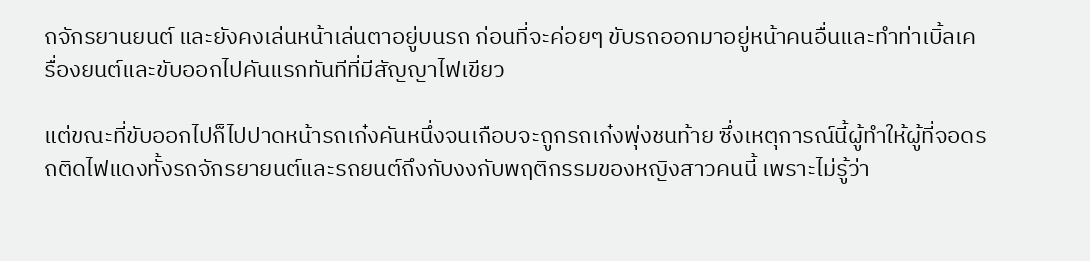ถจักรยานยนต์ และยังคงเล่นหน้าเล่นตาอยู่บนรถ ก่อนที่จะค่อยๆ ขับรถออกมาอยู่หน้าคนอื่นและทำท่าเบิ้ลเครื่องยนต์และขับออกไปคันแรกทันทีที่มีสัญญาไฟเขียว

แต่ขณะที่ขับออกไปก็ไปปาดหน้ารถเก๋งคันหนึ่งจนเกือบจะถูกรถเก๋งพุ่งชนท้าย ซึ่งเหตุการณ์นี้ผู้ทำให้ผู้ที่จอดรถติดไฟแดงทั้งรถจักรยายนต์และรถยนต์ถึงกับงงกับพฤติกรรมของหญิงสาวคนนี้ เพราะไม่รู้ว่า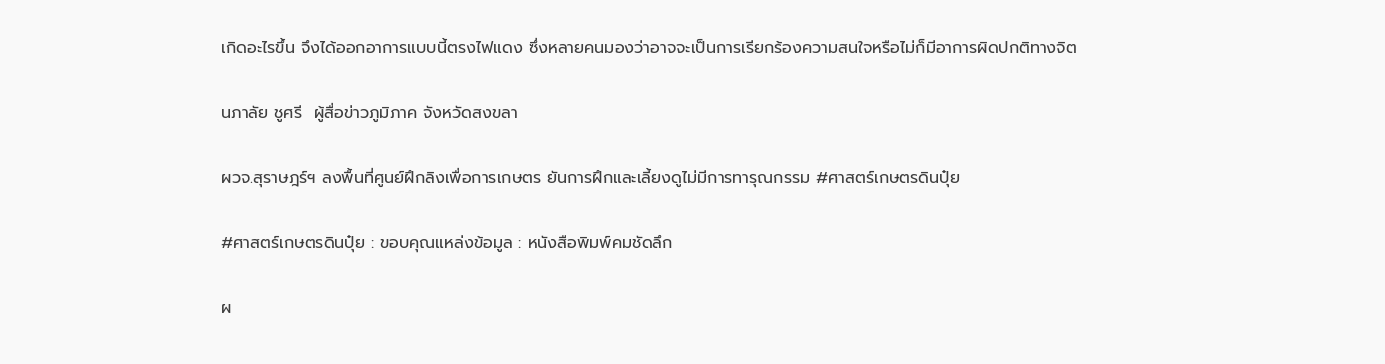เกิดอะไรขึ้น จึงได้ออกอาการแบบนี้ตรงไฟแดง ซึ่งหลายคนมองว่าอาจจะเป็นการเรียกร้องความสนใจหรือไม่ก็มีอาการผิดปกติทางจิต

นภาลัย ชูศรี  ผู้สื่อข่าวภูมิภาค จังหวัดสงขลา

ผวจ.สุราษฎร์ฯ ลงพื้นที่ศูนย์ฝึกลิงเพื่อการเกษตร ยันการฝึกและเลี้ยงดูไม่มีการทารุณกรรม #ศาสตร์เกษตรดินปุ๋ย

#ศาสตร์เกษตรดินปุ๋ย : ขอบคุณแหล่งข้อมูล : หนังสือพิมพ์คมชัดลึก

ผ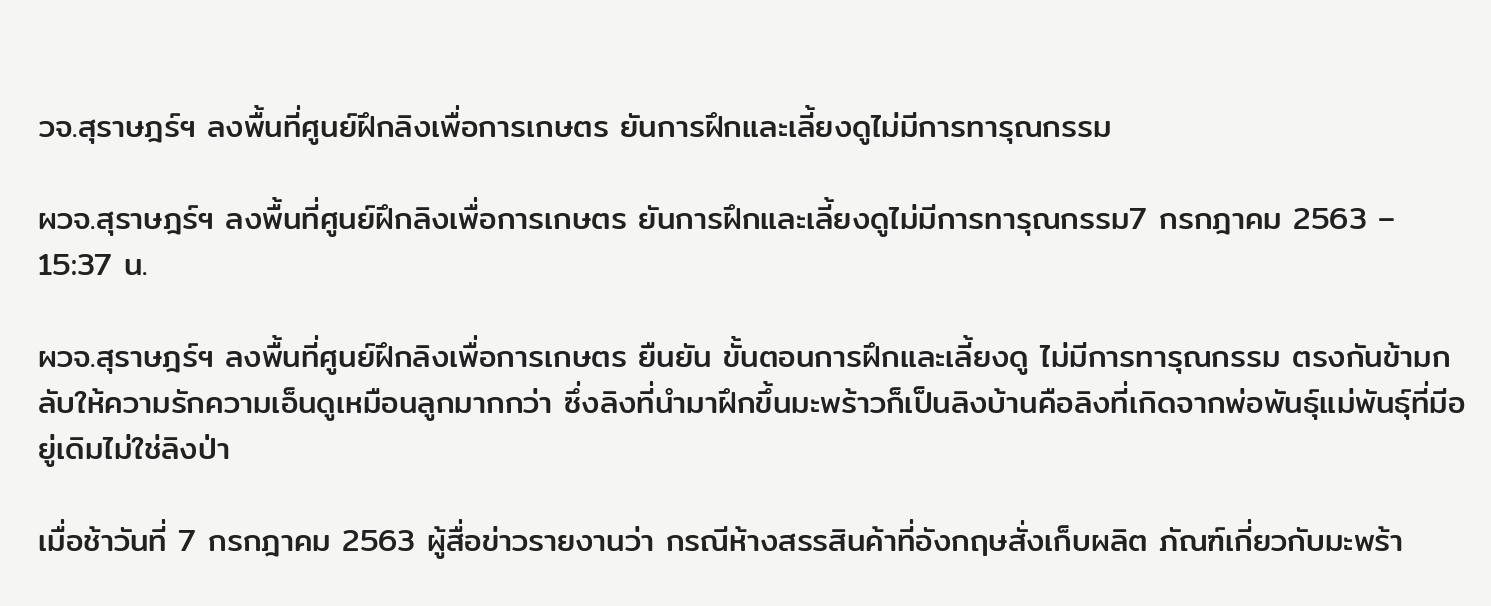วจ.สุราษฎร์ฯ ลงพื้นที่ศูนย์ฝึกลิงเพื่อการเกษตร ยันการฝึกและเลี้ยงดูไม่มีการทารุณกรรม

ผวจ.สุราษฎร์ฯ ลงพื้นที่ศูนย์ฝึกลิงเพื่อการเกษตร ยันการฝึกและเลี้ยงดูไม่มีการทารุณกรรม7 กรกฎาคม 2563 – 15:37 น.

ผวจ.สุราษฎร์ฯ ลงพื้นที่ศูนย์ฝึกลิงเพื่อการเกษตร ยืนยัน ขั้นตอนการฝึกและเลี้ยงดู ไม่มีการทารุณกรรม ตรงกันข้ามกลับให้ความรักความเอ็นดูเหมือนลูกมากกว่า ซึ่งลิงที่นำมาฝึกขึ้นมะพร้าวก็เป็นลิงบ้านคือลิงที่เกิดจากพ่อพันธุ์แม่พันธุ์ที่มีอยู่เดิมไม่ใช่ลิงป่า

เมื่อช้าวันที่ 7 กรกฎาคม 2563 ผู้สื่อข่าวรายงานว่า กรณีห้างสรรสินค้าที่อังกฤษสั่งเก็บผลิต ภัณฑ์เกี่ยวกับมะพร้า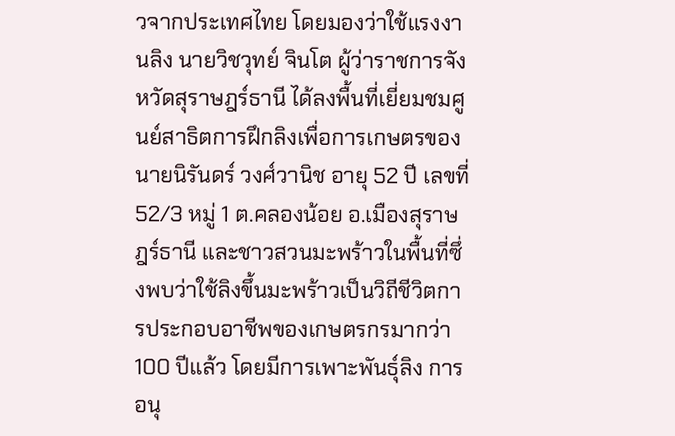วจากประเทศไทย โดยมองว่าใช้แรงงานลิง นายวิชวุทย์ จินโต ผู้ว่าราชการจังหวัดสุราษฎร์ธานี ได้ลงพื้นที่เยี่ยมชมศูนย์สาธิตการฝึกลิงเพื่อการเกษตรของ นายนิรันดร์ วงศ์วานิช อายุ 52 ปี เลขที่ 52/3 หมู่ 1 ต.คลองน้อย อ.เมืองสุราษฎร์ธานี และชาวสวนมะพร้าวในพื้นที่ซึ่งพบว่าใช้ลิงขึ้นมะพร้าวเป็นวิถีชีวิตการประกอบอาชีพของเกษตรกรมากว่า 100 ปีแล้ว โดยมีการเพาะพันธุ์ลิง การอนุ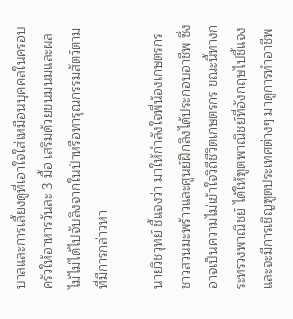บาลและการเลี้ยงดูที่เอาใจใส่เหมือนบุคคลในครอบ ครัวให้อาหารวันละ 3 มื้อ เสริมด้วยขนมนมและผลไม้ไม่ได้ไปจับลิงจากในป่าหรือทารุณกรรมสัตว์ตามที่มีการกล่าวหา

นายวิชวุทย์ ชี้แจงว่า มาให้กำลังใจพี่น้องเกษตรกรชาวสวนมะพร้าวและศูนย์ฝึกลิงได้ประกอบอาชีพ ซึ่งอาจเป็นความไม่เข้าใจวิถีชีวิตเกษตรกร ขณะนี้ทางกระทรวงพาณิชย์ ได้ให้ฑูตพาณิชย์ที่อังกฤษไปชี้แจง และจะมีการเชิญฑูตประเทศต่างๆ มาดูการทำอาชีพ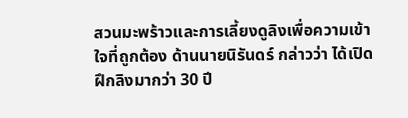สวนมะพร้าวและการเลี้ยงดูลิงเพื่อความเข้าใจที่ถูกต้อง ด้านนายนิรันดร์ กล่าวว่า ได้เปิดฝึกลิงมากว่า 30 ปี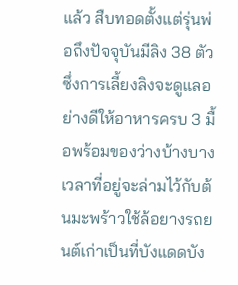แล้ว สืบทอดตั้งแต่รุ่นพ่อถึงปัจจุบันมีลิง 38 ตัว ซึ่งการเลี้ยงลิงจะดูแลอย่างดีให้อาหารครบ 3 มื้อพร้อมของว่างบ้างบางเวลาที่อยู่จะล่ามไว้กับต้นมะพร้าวใช้ล้อยางรถยนต์เก่าเป็นที่บังแดดบัง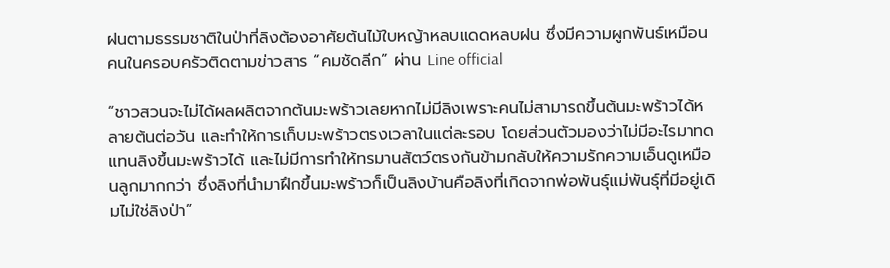ฝนตามธรรมชาติในป่าที่ลิงต้องอาศัยต้นไม้ใบหญ้าหลบแดดหลบฝน ซึ่งมีความผูกพันธ์เหมือนคนในครอบครัวติดตามข่าวสาร “คมชัดลีก” ผ่าน Line official

“ชาวสวนจะไม่ได้ผลผลิตจากต้นมะพร้าวเลยหากไม่มีลิงเพราะคนไม่สามารถขึ้นต้นมะพร้าวได้หลายต้นต่อวัน และทำให้การเก็บมะพร้าวตรงเวลาในแต่ละรอบ โดยส่วนตัวมองว่าไม่มีอะไรมาทดแทนลิงขึ้นมะพร้าวได้ และไม่มีการทำให้ทรมานสัตว์ตรงกันข้ามกลับให้ความรักความเอ็นดูเหมือนลูกมากกว่า ซึ่งลิงที่นำมาฝึกขึ้นมะพร้าวก็เป็นลิงบ้านคือลิงที่เกิดจากพ่อพันธุ์แม่พันธุ์ที่มีอยู่เดิมไม่ใช่ลิงป่า”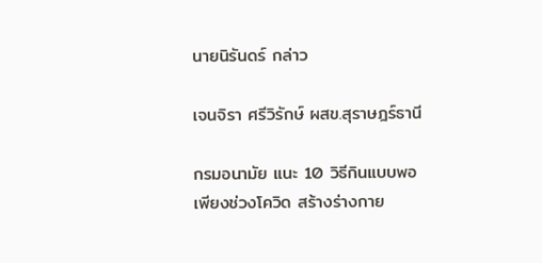นายนิรันดร์ กล่าว

เจนจิรา ศรีวิรักษ์ ผสข.สุราษฎร์ธานี

กรมอนามัย แนะ 10 วิธีกินแบบพอเพียงช่วงโควิด สร้างร่างกาย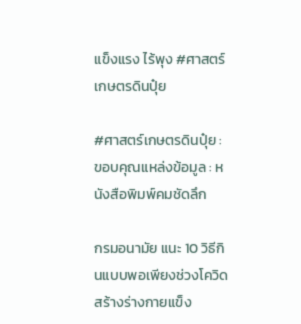แข็งแรง ไร้พุง #ศาสตร์เกษตรดินปุ๋ย

#ศาสตร์เกษตรดินปุ๋ย : ขอบคุณแหล่งข้อมูล : หนังสือพิมพ์คมชัดลึก

กรมอนามัย แนะ 10 วิธีกินแบบพอเพียงช่วงโควิด สร้างร่างกายแข็ง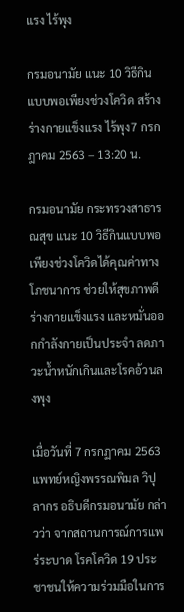แรง ไร้พุง

กรมอนามัย แนะ 10 วิธีกินแบบพอเพียงช่วงโควิด สร้างร่างกายแข็งแรง ไร้พุง7 กรกฎาคม 2563 – 13:20 น.

กรมอนามัย กระทรวงสาธารณสุข แนะ 10 วิธีกินแบบพอเพียงช่วงโควิดได้คุณค่าทางโภชนาการ ช่วยให้สุขภาพดี ร่างกายแข็งแรง และหมั่นออกกำลังกายเป็นประจำ ลดภาวะน้ำหนักเกินและโรคอ้วนลงพุง

เมื่อวันที่ 7 กรกฏาคม 2563 แพทย์หญิงพรรณพิมล วิปุลากร อธิบดีกรมอนามัย กล่าวว่า จากสถานการณ์การแพร่ระบาด โรคโควิด 19 ประชาชนให้ความร่วมมือในการ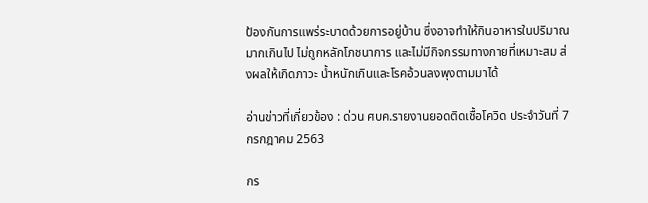ป้องกันการแพร่ระบาดด้วยการอยู่บ้าน ซึ่งอาจทำให้กินอาหารในปริมาณมากเกินไป ไม่ถูกหลักโภชนาการ และไม่มีกิจกรรมทางกายที่เหมาะสม ส่งผลให้เกิดภาวะ น้ำหนักเกินและโรคอ้วนลงพุงตามมาได้

อ่านข่าวที่เกี่ยวข้อง : ด่วน ศบค.รายงานยอดติดเชื้อโควิด ประจำวันที่ 7 กรกฎาคม 2563

กร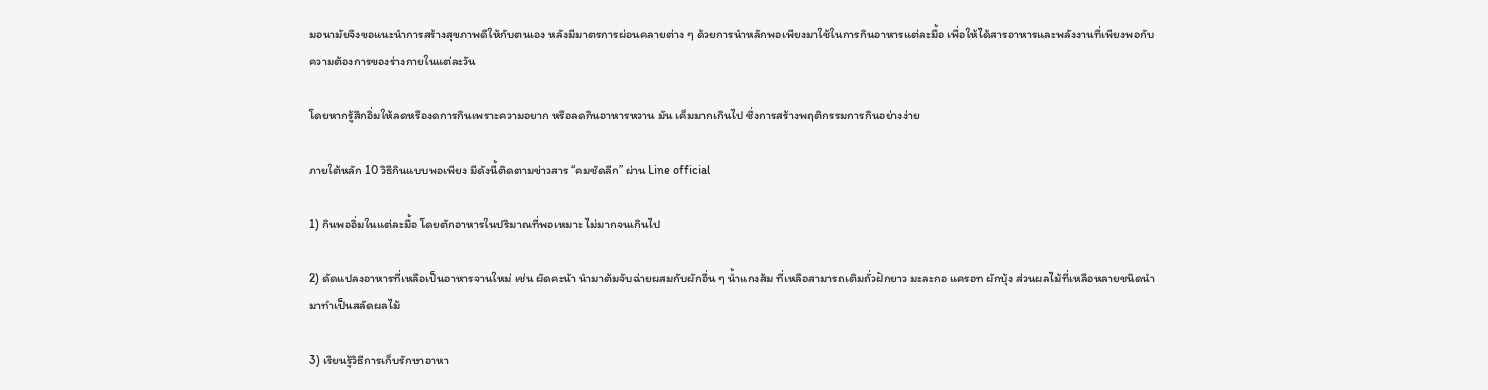มอนามัยจึงขอแนะนำการสร้างสุขภาพดีให้กับตนเอง หลังมีมาตรการผ่อนคลายต่าง ๆ ด้วยการนำหลักพอเพียงมาใช้ในการกินอาหารแต่ละมื้อ เพื่อให้ได้สารอาหารและพลังงานที่เพียงพอกับความต้องการของร่างกายในแต่ละวัน

โดยหากรู้สึกอิ่มให้ลดหรืองดการกินเพราะความอยาก หรือลดกินอาหารหวาน มัน เค็มมากเกินไป ซึ่งการสร้างพฤติกรรมการกินอย่างง่าย

ภายใต้หลัก 10 วิธีกินแบบพอเพียง มีดังนี้ติดตามข่าวสาร “คมชัดลีก” ผ่าน Line official

1) กินพออิ่มในแต่ละมื้อ โดยตักอาหารในปริมาณที่พอเหมาะ ไม่มากจนเกินไป

2) ดัดแปลงอาหารที่เหลือเป็นอาหารจานใหม่ เช่น ผัดคะน้า นำมาต้มจับฉ่ายผสมกับผักอื่น ๆ น้ำแกงส้ม ที่เหลือสามารถเติมถั่วฝักยาว มะละกอ แครอท ผักบุ้ง ส่วนผลไม้ที่เหลือหลายชนิดนำมาทำเป็นสลัดผลไม้

3) เรียนรู้วิธีการเก็บรักษาอาหา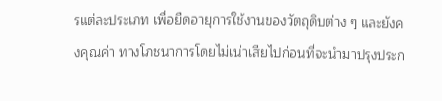รแต่ละประเภท เพื่อยืดอายุการใช้งานของวัตถุดิบต่าง ๆ และยังคงคุณค่า ทางโภชนาการโดยไม่เน่าเสียไปก่อนที่จะนำมาปรุงประก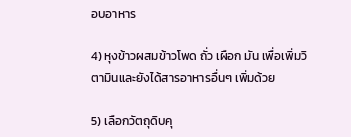อบอาหาร

4) หุงข้าวผสมข้าวโพด ถั่ว เผือก มัน เพื่อเพิ่มวิตามินและยังได้สารอาหารอื่นๆ เพิ่มด้วย

5) เลือกวัตถุดิบคุ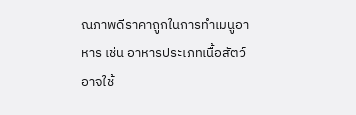ณภาพดีราคาถูกในการทำเมนูอาหาร เช่น อาหารประเภทเนื้อสัตว์ อาจใช้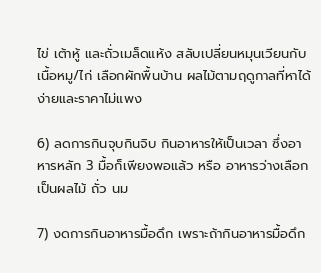ไข่ เต้าหู้ และถั่วเมล็ดแห้ง สลับเปลี่ยนหมุนเวียนกับเนื้อหมู/ไก่ เลือกผักพื้นบ้าน ผลไม้ตามฤดูกาลที่หาได้ง่ายและราคาไม่แพง

6) ลดการกินจุบกินจิบ กินอาหารให้เป็นเวลา ซึ่งอาหารหลัก 3 มื้อก็เพียงพอแล้ว หรือ อาหารว่างเลือกเป็นผลไม้ ถั่ว นม

7) งดการกินอาหารมื้อดึก เพราะถ้ากินอาหารมื้อดึก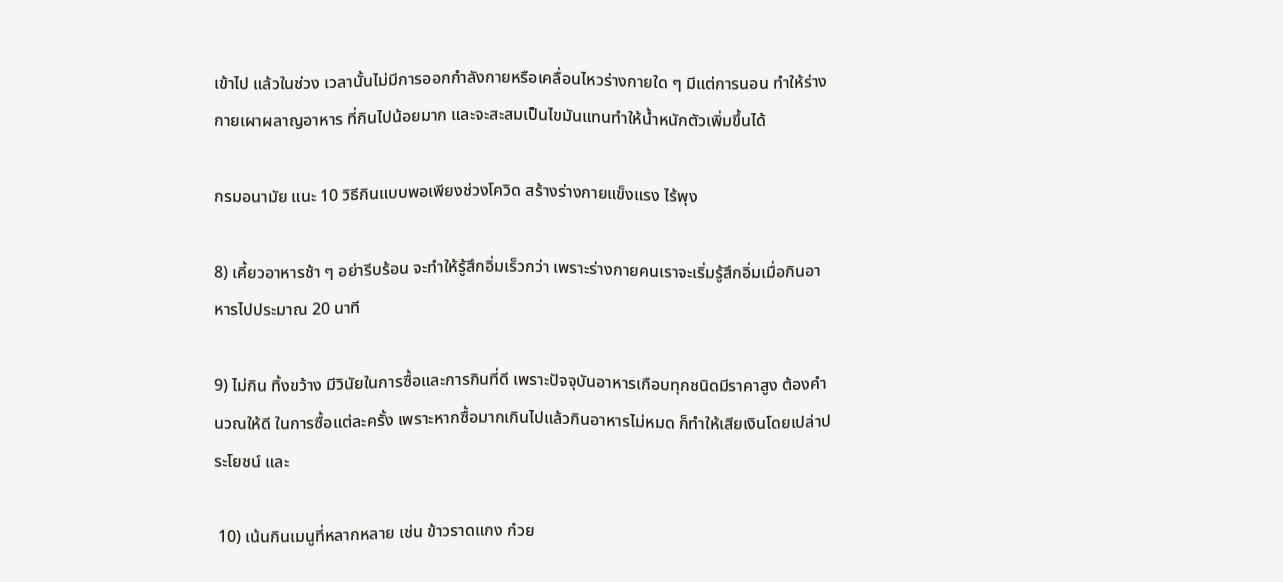เข้าไป แล้วในช่วง เวลานั้นไม่มีการออกกำลังกายหรือเคลื่อนไหวร่างกายใด ๆ มีแต่การนอน ทำให้ร่างกายเผาผลาญอาหาร ที่กินไปน้อยมาก และจะสะสมเป็นไขมันแทนทำให้น้ำหนักตัวเพิ่มขึ้นได้

กรมอนามัย แนะ 10 วิธีกินแบบพอเพียงช่วงโควิด สร้างร่างกายแข็งแรง ไร้พุง

8) เคี้ยวอาหารช้า ๆ อย่ารีบร้อน จะทำให้รู้สึกอิ่มเร็วกว่า เพราะร่างกายคนเราจะเริ่มรู้สึกอิ่มเมื่อกินอาหารไปประมาณ 20 นาที

9) ไม่กิน ทิ้งขว้าง มีวินัยในการซื้อและการกินที่ดี เพราะปัจจุบันอาหารเกือบทุกชนิดมีราคาสูง ต้องคำนวณให้ดี ในการซื้อแต่ละครั้ง เพราะหากซื้อมากเกินไปแล้วกินอาหารไม่หมด ก็ทำให้เสียเงินโดยเปล่าประโยชน์ และ

 10) เน้นกินเมนูที่หลากหลาย เช่น ข้าวราดแกง ก๋วย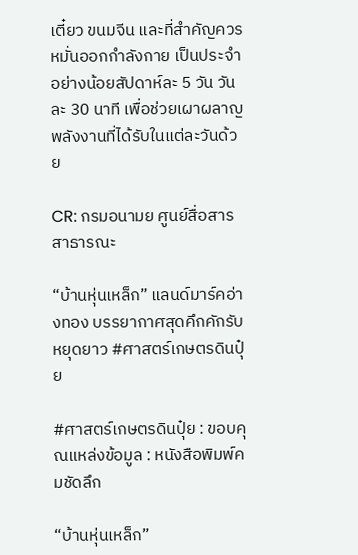เตี๋ยว ขนมจีน และที่สำคัญควรหมั่นออกกำลังกาย เป็นประจำอย่างน้อยสัปดาห์ละ 5 วัน วันละ 30 นาที เพื่อช่วยเผาผลาญพลังงานที่ได้รับในแต่ละวันด้วย

CR: กรมอนามย ศูนย์สื่อสารสาธารณะ

“บ้านหุ่นเหล็ก” แลนด์มาร์คอ่างทอง บรรยากาศสุดคึกคักรับหยุดยาว #ศาสตร์เกษตรดินปุ๋ย

#ศาสตร์เกษตรดินปุ๋ย : ขอบคุณแหล่งข้อมูล : หนังสือพิมพ์คมชัดลึก

“บ้านหุ่นเหล็ก”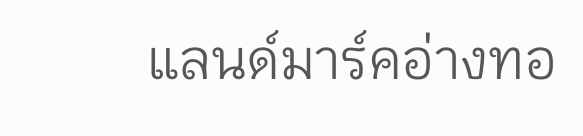แลนด์มาร์คอ่างทอ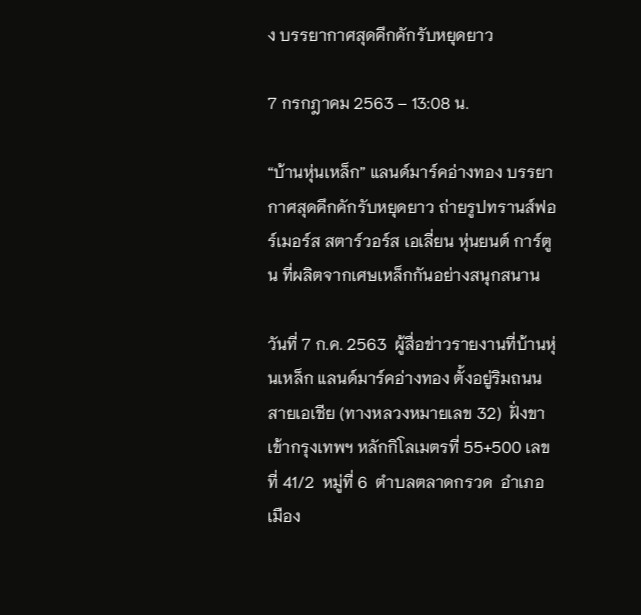ง บรรยากาศสุดคึกคักรับหยุดยาว

7 กรกฎาคม 2563 – 13:08 น.

“บ้านหุ่นเหล็ก” แลนด์มาร์คอ่างทอง บรรยากาศสุดคึกคักรับหยุดยาว ถ่ายรูปทรานส์ฟอร์เมอร์ส สตาร์วอร์ส เอเลี่ยน หุ่นยนต์ การ์ตูน ที่ผลิตจากเศษเหล็กกันอย่างสนุกสนาน

วันที่ 7 ก.ค. 2563  ผู้สื่อข่าวรายงานที่บ้านหุ่นเหล็ก แลนด์มาร์คอ่างทอง ตั้งอยู่ริมถนนสายเอเชีย (ทางหลวงหมายเลข 32)  ฝั่งขาเข้ากรุงเทพฯ หลักกิโลเมตรที่ 55+500 เลขที่ 41/2  หมู่ที่ 6  ตำบลตลาดกรวด  อำเภอเมือง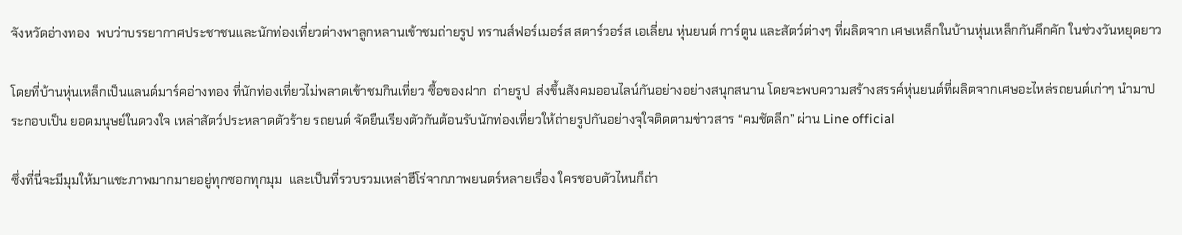จังหวัดอ่างทอง  พบว่าบรรยากาศประชาชนและนักท่องเที่ยวต่างพาลูกหลานเข้าชมถ่ายรูป ทรานส์ฟอร์เมอร์ส สตาร์วอร์ส เอเลี่ยน หุ่นยนต์ การ์ตูน และสัตว์ต่างๆ ที่ผลิตจาก เศษเหล็กในบ้านหุ่นเหล็กกันคึกคัก ในช่วงวันหยุดยาว

โดยที่บ้านหุ่นเหล็กเป็นแลนด์มาร์คอ่างทอง ที่นักท่องเที่ยวไม่พลาดเข้าชมกินเที่ยว ซื้อของฝาก  ถ่ายรูป  ส่งขึ้นสังคมออนไลน์กันอย่างอย่างสนุกสนาน โดยจะพบความสร้างสรรค์หุ่นยนต์ที่ผลิตจากเศษอะไหล่รถยนต์เก่าๆ นำมาประกอบเป็น ยอดมนุษย์ในดวงใจ เหล่าสัตว์ประหลาดตัวร้าย รถยนต์ จัดยืนเรียงตัวกันต้อนรับนักท่องเที่ยวให้ถ่ายรูปกันอย่างจุใจติดตามข่าวสาร “คมชัดลีก” ผ่าน Line official

ซึ่งที่นี่จะมีมุมให้มาแชะภาพมากมายอยู่ทุกซอกทุกมุม  และเป็นที่รวบรวมเหล่าฮีโร่จากภาพยนตร์หลายเรื่อง ใครชอบตัวไหนก็ถ่า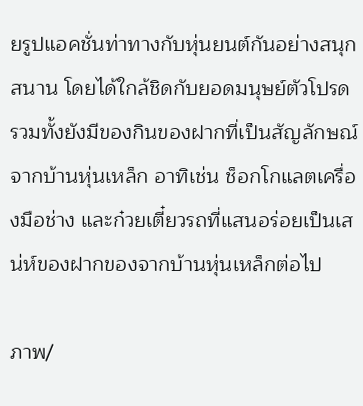ยรูปแอคชั่นท่าทางกับหุ่นยนต์กันอย่างสนุกสนาน โดยได้ใกล้ชิดกับยอดมนุษย์ตัวโปรด รวมทั้งยังมีของกินของฝากที่เป็นสัญลักษณ์จากบ้านหุ่นเหล็ก อาทิเช่น ช็อกโกแลตเครื่องมือช่าง และก๋วยเตี๋ยวรถที่แสนอร่อยเป็นเสน่ห์ของฝากของจากบ้านหุ่นเหล็กต่อไป

ภาพ/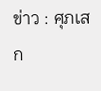ข่าว : ศุภเสก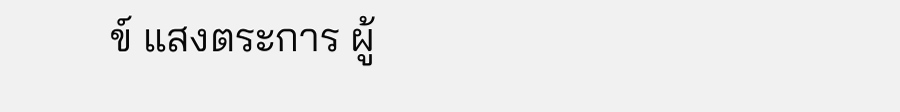ข์ แสงตระการ ผู้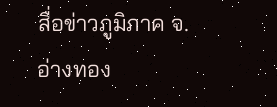สื่อข่าวภูมิภาค จ.อ่างทอง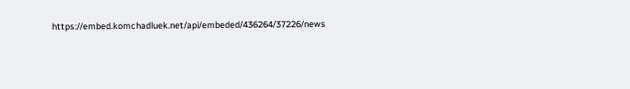https://embed.komchadluek.net/api/embeded/436264/37226/news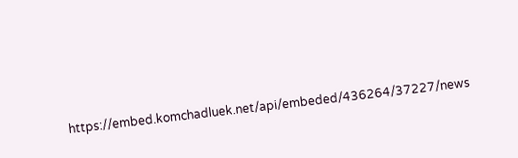https://embed.komchadluek.net/api/embeded/436264/37227/news